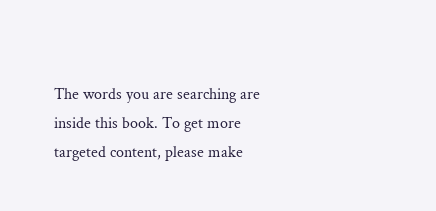The words you are searching are inside this book. To get more targeted content, please make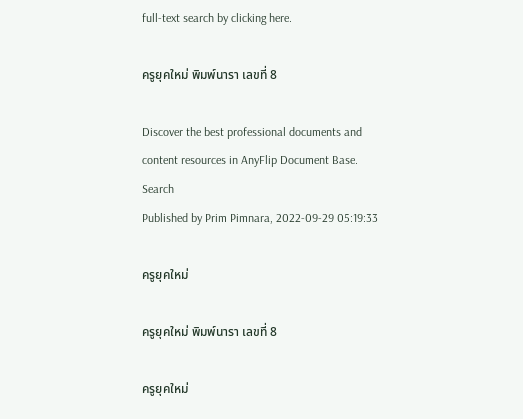full-text search by clicking here.

ครูยุคใหม่ พิมพ์นารา เลขที่ 8

Discover the best professional documents and content resources in AnyFlip Document Base.
Search
Published by Prim Pimnara, 2022-09-29 05:19:33

ครูยุคใหม่

ครูยุคใหม่ พิมพ์นารา เลขที่ 8

ครูยุคใหม่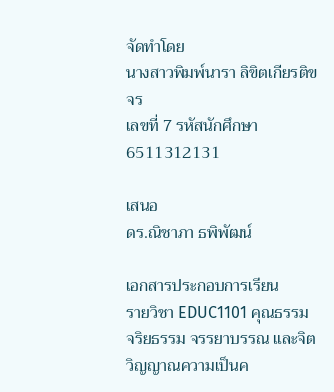จัดทำโดย
นางสาวพิมพ์นารา ลิขิตเกียรติขจร
เลขที่ 7 รหัสนักศึกษา 6511312131

เสนอ
ดร.ณิชาภา ธพิพัฒน์

เอกสารประกอบการเรียน
รายวิชา EDUC1101 คุณธรรม จริยธรรม จรรยาบรรณ และจิตวิญญาณความเป็นค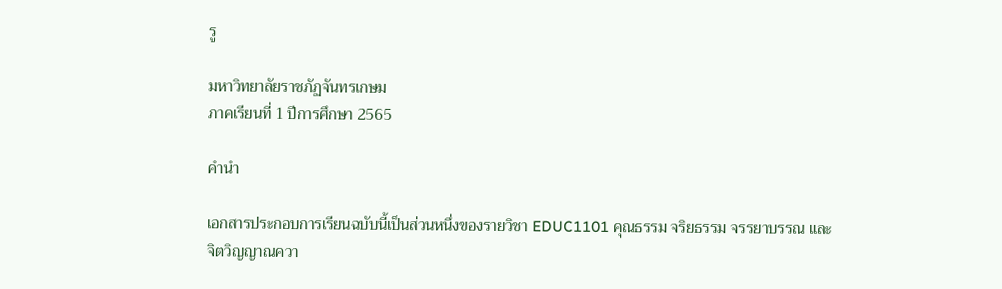รู

มหาวิทยาลัยราชภัฏจันทรเกษม
ภาคเรียนที่ 1 ปีการศึกษา 2565

คำนำ

เอกสารประกอบการเรียนฉบับนี้เป็นส่วนหนึ่งของรายวิชา EDUC1101 คุณธรรม จริยธรรม จรรยาบรรณ และ
จิตวิญญาณควา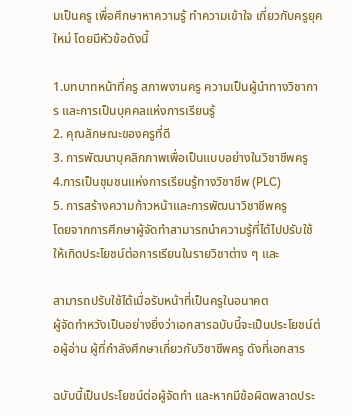มเป็นครู เพื่อศึกษาหาความรู้ ทำความเข้าใจ เกี่ยวกับครูยุคใหม่ โดยมีหัวข้อดังนี้

1.บทบาทหน้าที่ครู สภาพงานครู ความเป็นผู้นำทางวิชาการ และการเป็นบุคคลแห่งการเรียนรู้
2. คุณลักษณะของครูที่ดี
3. การพัฒนาบุคลิกภาพเพื่อเป็นแบบอย่างในวิชาชีพครู
4.การเป็นชุมชนแห่งการเรียนรู้ทางวิชาชีพ (PLC)
5. การสร้างความก้าวหน้าและการพัฒนาวิชาชีพครู
โดยจากการศึกษาผู้จัดทำสามารถนำความรู้ที่ได้ไปปรับใช้ให้เกิดประโยชน์ต่อการเรียนในรายวิชาต่าง ๆ และ

สามารถปรับใช้ได้เมื่อรับหน้าที่เป็นครูในอนาคต
ผู้จัดทำหวังเป็นอย่างยิ่งว่าเอกสารฉบับนี้จะเป็นประโยชน์ต่อผู้อ่าน ผู้ที่กำลังศึกษาเกี่ยวกับวิชาชีพครู ดังที่เอกสาร

ฉบับนี้เป็นประโยชน์ต่อผู้จัดทำ และหากมีข้อผิดพลาดประ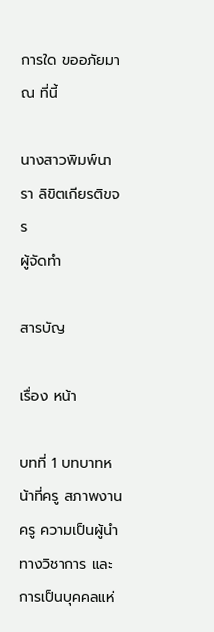การใด ขออภัยมา ณ ที่นี้

นางสาวพิมพ์นารา ลิขิตเกียรติขจร
ผู้จัดทำ

สารบัญ

เรื่อง หน้า

บทที่ 1 บทบาทหน้าที่ครู สภาพงานครู ความเป็นผู้นำทางวิชาการ และการเป็นบุคคลแห่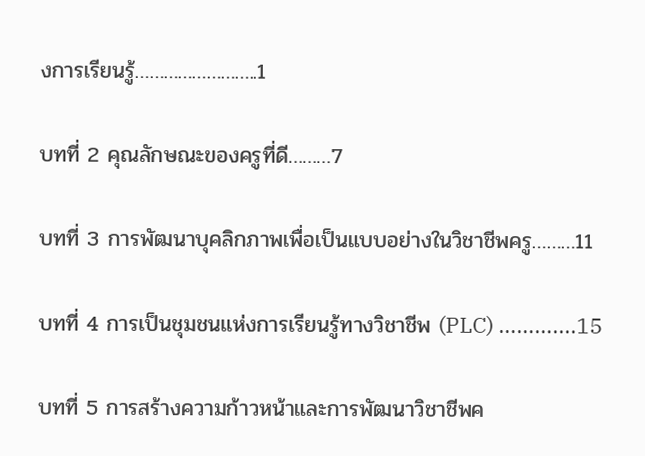งการเรียนรู้……………………..1

บทที่ 2 คุณลักษณะของครูที่ดี………7

บทที่ 3 การพัฒนาบุคลิกภาพเพื่อเป็นแบบอย่างในวิชาชีพครู………11

บทที่ 4 การเป็นชุมชนแห่งการเรียนรู้ทางวิชาชีพ (PLC) ………....15

บทที่ 5 การสร้างความก้าวหน้าและการพัฒนาวิชาชีพค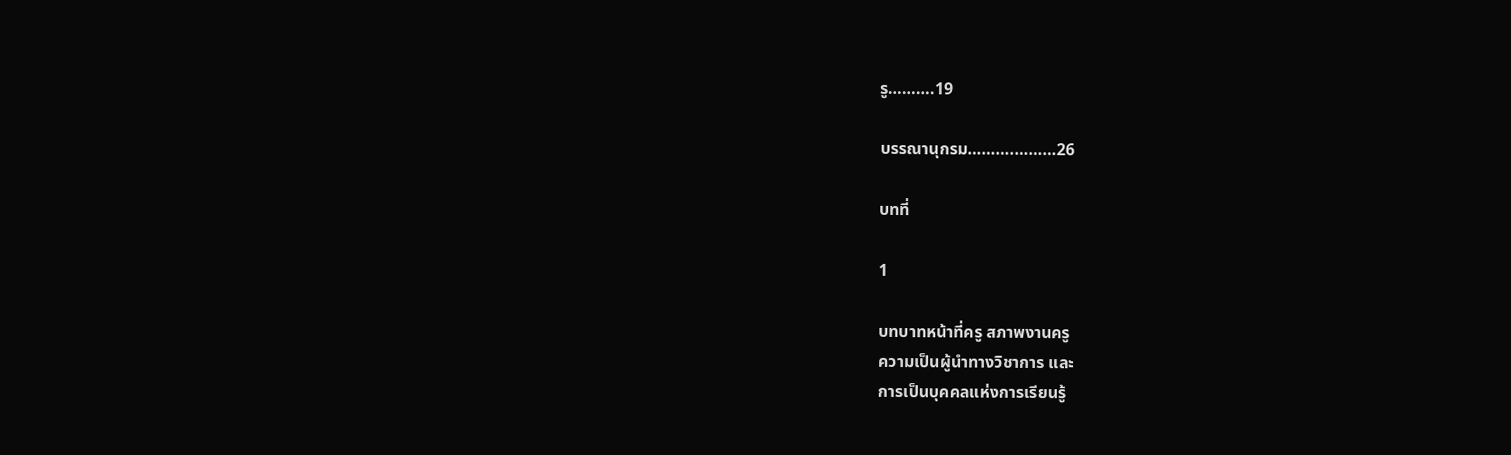รู……….19

บรรณานุกรม……….………26

บทที่

1

บทบาทหน้าที่ครู สภาพงานครู
ความเป็นผู้นำทางวิชาการ และ
การเป็นบุคคลแห่งการเรียนรู้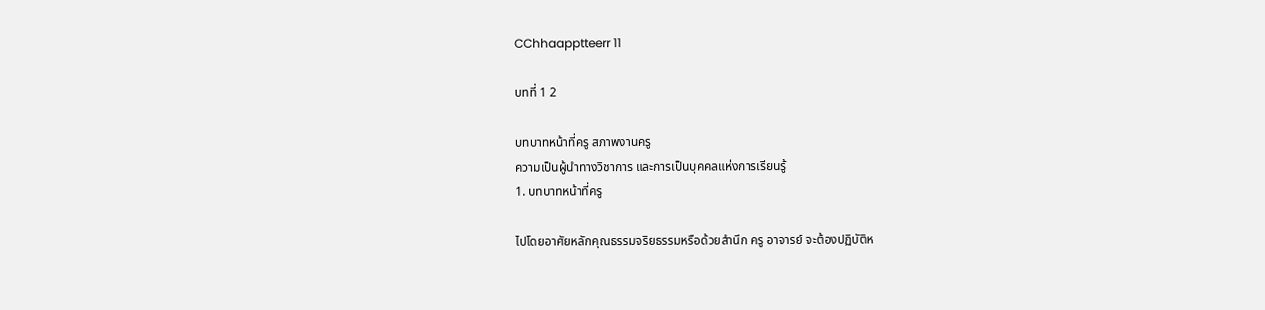CChhaapptteerr 11

บทที่ 1 2

บทบาทหน้าที่ครู สภาพงานครู
ความเป็นผู้นำทางวิชาการ และการเป็นบุคคลแห่งการเรียนรู้
1. บทบาทหน้าที่ครู

ไปโดยอาศัยหลักคุณธรรมจริยธรรมหรือด้วยสำนึก ครู อาจารย์ จะต้องปฏิบัติห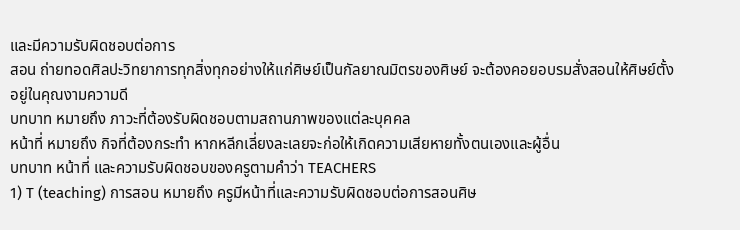และมีความรับผิดชอบต่อการ
สอน ถ่ายทอดศิลปะวิทยาการทุกสิ่งทุกอย่างให้แก่ศิษย์เป็นกัลยาณมิตรของศิษย์ จะต้องคอยอบรมสั่งสอนให้ศิษย์ตั้ง
อยู่ในคุณงามความดี
บทบาท หมายถึง ภาวะที่ต้องรับผิดชอบตามสถานภาพของแต่ละบุคคล
หน้าที่ หมายถึง กิจที่ต้องกระทำ หากหลีกเลี่ยงละเลยจะก่อให้เกิดความเสียหายทั้งตนเองและผู้อื่น
บทบาท หน้าที่ และความรับผิดชอบของครูตามคำว่า TEACHERS
1) T (teaching) การสอน หมายถึง ครูมีหน้าที่และความรับผิดชอบต่อการสอนศิษ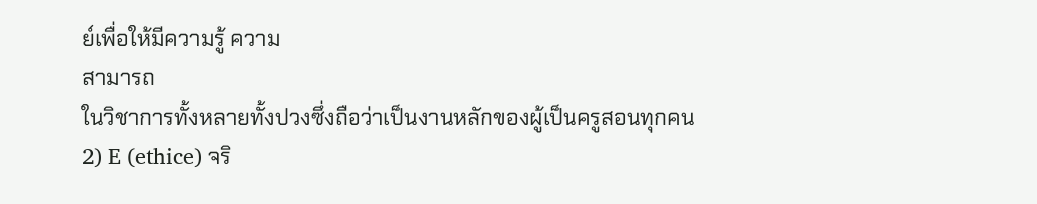ย์เพื่อให้มีความรู้ ความ
สามารถ
ในวิชาการทั้งหลายทั้งปวงซึ่งถือว่าเป็นงานหลักของผู้เป็นครูสอนทุกคน
2) E (ethice) จริ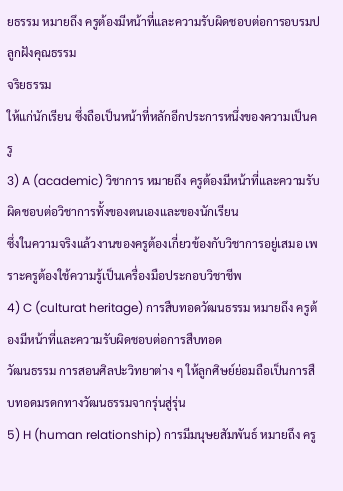ยธรรม หมายถึง ครูต้องมีหน้าที่และความรับผิดชอบต่อการอบรมปลูกฝังคุณธรรม
จริยธรรม
ให้แก่นักเรียน ซึ่งถือเป็นหน้าที่หลักอีกประการหนึ่งของความเป็นครู
3) A (academic) วิชาการ หมายถึง ครูต้องมีหน้าที่และความรับผิดชอบต่อวิชาการทั้งของตนเองและของนักเรียน
ซึ่งในความจริงแล้วงานของครูต้องเกี่ยวข้องกับวิชาการอยู่เสมอ เพราะครูต้องใช้ความรู้เป็นเครื่องมือประกอบวิชาชีพ
4) C (culturat heritage) การสืบทอดวัฒนธรรม หมายถึง ครูต้องมีหน้าที่และความรับผิดชอบต่อการสืบทอด
วัฒนธรรม การสอนศิลปะวิทยาต่าง ๆ ให้ลูกศิษย์ย่อมถือเป็นการสืบทอดมรดกทางวัฒนธรรมจากรุ่นสู่รุ่น
5) H (human relationship) การมีมนุษยสัมพันธ์ หมายถึง ครู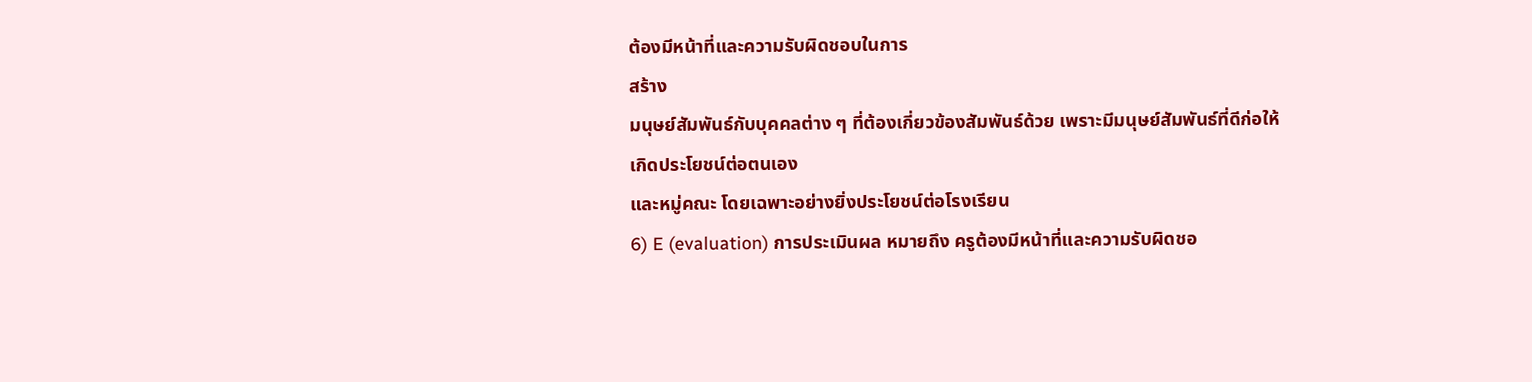ต้องมีหน้าที่และความรับผิดชอบในการ
สร้าง
มนุษย์สัมพันธ์กับบุคคลต่าง ๆ ที่ต้องเกี่ยวข้องสัมพันธ์ด้วย เพราะมีมนุษย์สัมพันธ์ที่ดีก่อให้เกิดประโยชน์ต่อตนเอง
และหมู่คณะ โดยเฉพาะอย่างยิ่งประโยชน์ต่อโรงเรียน
6) E (evaluation) การประเมินผล หมายถึง ครูต้องมีหน้าที่และความรับผิดชอ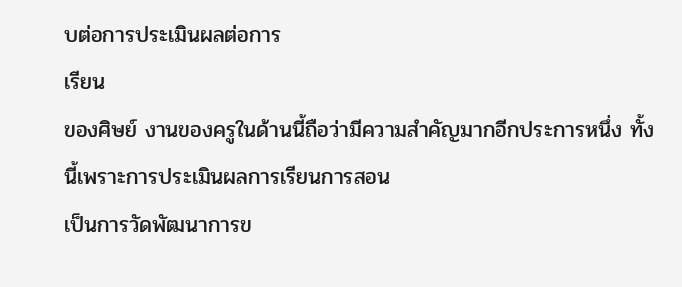บต่อการประเมินผลต่อการ
เรียน
ของศิษย์ งานของครูในด้านนี้ถือว่ามีความสำคัญมากอีกประการหนึ่ง ทั้งนี้เพราะการประเมินผลการเรียนการสอน
เป็นการวัดพัฒนาการข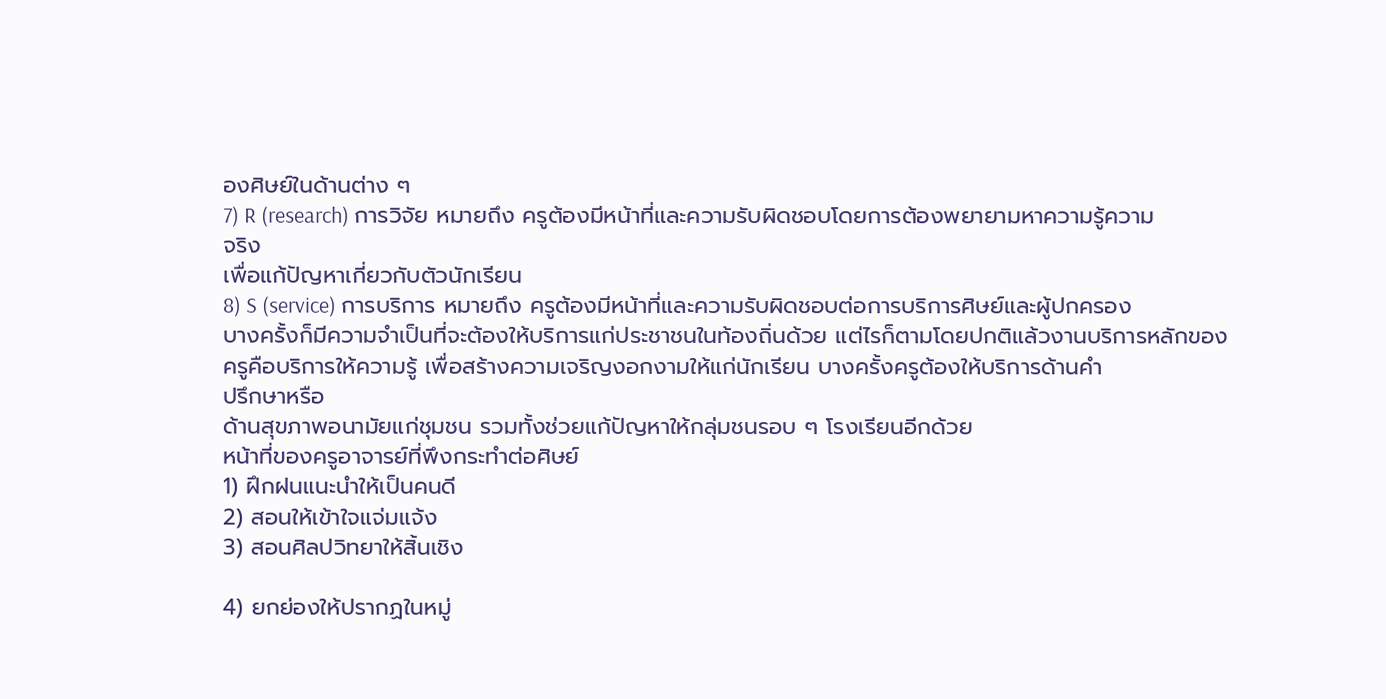องศิษย์ในด้านต่าง ๆ
7) R (research) การวิจัย หมายถึง ครูต้องมีหน้าที่และความรับผิดชอบโดยการต้องพยายามหาความรู้ความ
จริง
เพื่อแก้ปัญหาเกี่ยวกับตัวนักเรียน
8) S (service) การบริการ หมายถึง ครูต้องมีหน้าที่และความรับผิดชอบต่อการบริการศิษย์และผู้ปกครอง
บางครั้งก็มีความจำเป็นที่จะต้องให้บริการแก่ประชาชนในท้องถิ่นด้วย แต่ไรก็ตามโดยปกติแล้วงานบริการหลักของ
ครูคือบริการให้ความรู้ เพื่อสร้างความเจริญงอกงามให้แก่นักเรียน บางครั้งครูต้องให้บริการด้านคำ
ปรึกษาหรือ
ด้านสุขภาพอนามัยแก่ชุมชน รวมทั้งช่วยแก้ปัญหาให้กลุ่มชนรอบ ๆ โรงเรียนอีกด้วย
หน้าที่ของครูอาจารย์ที่พึงกระทำต่อศิษย์
1) ฝึกฝนแนะนำให้เป็นคนดี
2) สอนให้เข้าใจแจ่มแจ้ง
3) สอนศิลปวิทยาให้สิ้นเชิง

4) ยกย่องให้ปรากฏในหมู่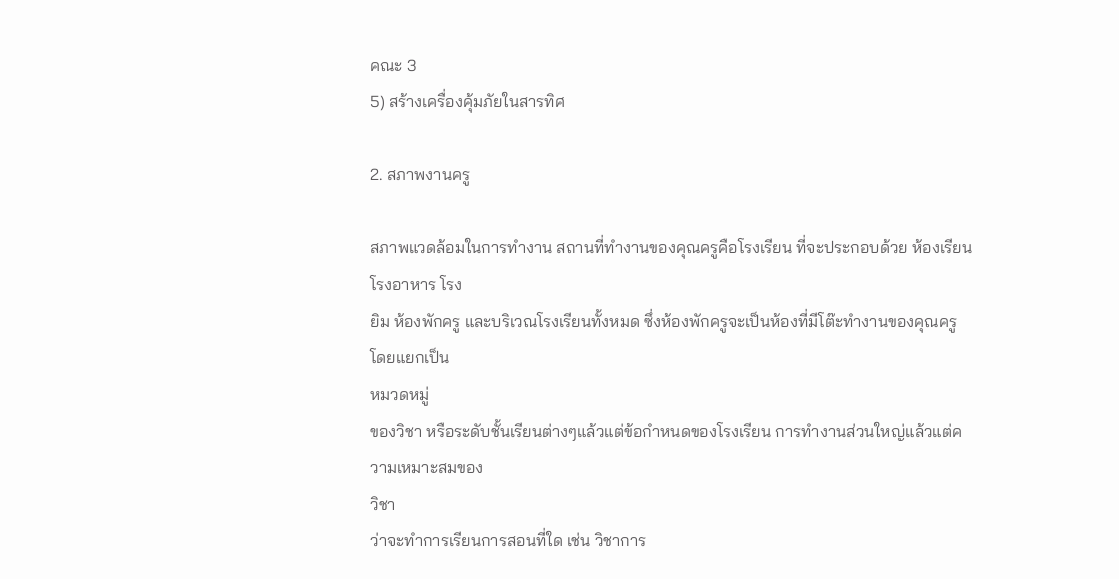คณะ 3
5) สร้างเครื่องคุ้มภัยในสารทิศ

2. สภาพงานครู

สภาพแวดล้อมในการทำงาน สถานที่ทำงานของคุณครูคือโรงเรียน ที่จะประกอบด้วย ห้องเรียน โรงอาหาร โรง
ยิม ห้องพักครู และบริเวณโรงเรียนทั้งหมด ซึ่งห้องพักครูจะเป็นห้องที่มีโต๊ะทำงานของคุณครู โดยแยกเป็น
หมวดหมู่
ของวิชา หรือระดับชั้นเรียนต่างๆแล้วแต่ข้อกำหนดของโรงเรียน การทำงานส่วนใหญ่แล้วแต่ความเหมาะสมของ
วิชา
ว่าจะทำการเรียนการสอนที่ใด เช่น วิชาการ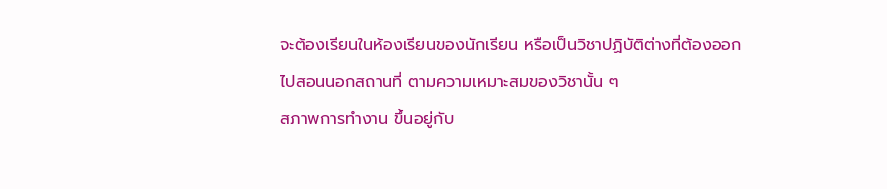จะต้องเรียนในห้องเรียนของนักเรียน หรือเป็นวิชาปฏิบัติต่างที่ต้องออก
ไปสอนนอกสถานที่ ตามความเหมาะสมของวิชานั้น ๆ
สภาพการทำงาน ขึ้นอยู่กับ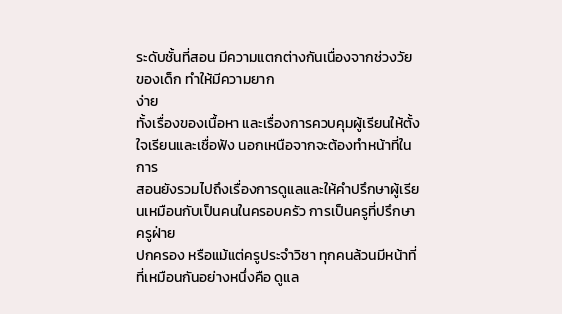ระดับชั้นที่สอน มีความแตกต่างกันเนื่องจากช่วงวัยของเด็ก ทำให้มีความยาก
ง่าย
ทั้งเรื่องของเนื้อหา และเรื่องการควบคุมผู้เรียนให้ตั้งใจเรียนและเชื่อฟัง นอกเหนือจากจะต้องทำหน้าที่ในการ
สอนยังรวมไปถึงเรื่องการดูแลและให้คำปรึกษาผู้เรียนเหมือนกับเป็นคนในครอบครัว การเป็นครูที่ปรึกษา ครูฝ่าย
ปกครอง หรือแม้แต่ครูประจำวิชา ทุกคนล้วนมีหน้าที่ที่เหมือนกันอย่างหนึ่งคือ ดูแล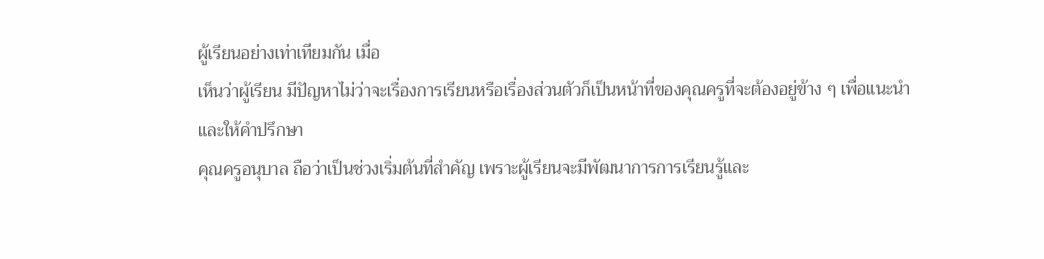ผู้เรียนอย่างเท่าเทียมกัน เมื่อ
เห็นว่าผู้เรียน มีปัญหาไม่ว่าจะเรื่องการเรียนหรือเรื่องส่วนตัวก็เป็นหน้าที่ของคุณครูที่จะต้องอยู่ข้าง ๆ เพื่อแนะนำ
และให้คำปรึกษา
คุณครูอนุบาล ถือว่าเป็นช่วงเริ่มต้นที่สำคัญ เพราะผู้เรียนจะมีพัฒนาการการเรียนรู้และ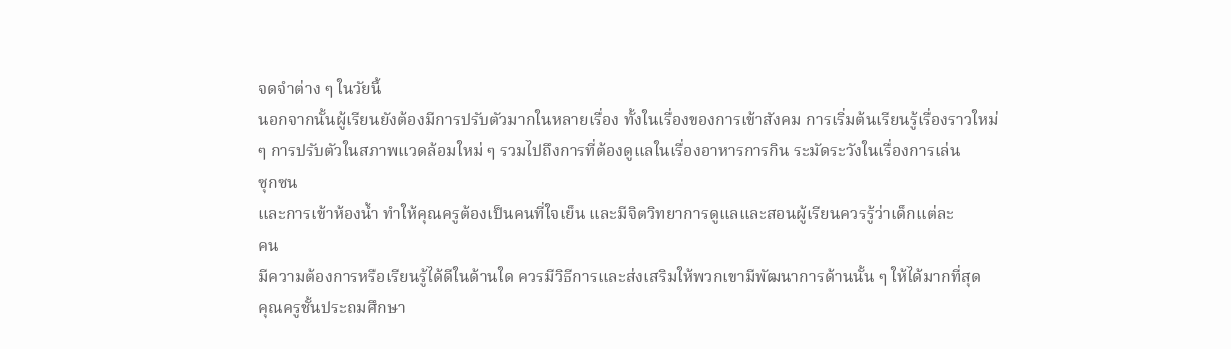จดจำต่าง ๆ ในวัยนี้
นอกจากนั้นผู้เรียนยังต้องมีการปรับตัวมากในหลายเรื่อง ทั้งในเรื่องของการเข้าสังคม การเริ่มต้นเรียนรู้เรื่องราวใหม่
ๆ การปรับตัวในสภาพแวดล้อมใหม่ ๆ รวมไปถึงการที่ต้องดูแลในเรื่องอาหารการกิน ระมัดระวังในเรื่องการเล่น
ซุกซน
และการเข้าห้องน้ำ ทำให้คุณครูต้องเป็นคนที่ใจเย็น และมีจิตวิทยาการดูแลและสอนผู้เรียนควรรู้ว่าเด็กแต่ละ
คน
มีความต้องการหรือเรียนรู้ได้ดีในด้านใด ควรมีวิธีการและส่งเสริมให้พวกเขามีพัฒนาการด้านนั้น ๆ ให้ได้มากที่สุด
คุณครูชั้นประถมศึกษา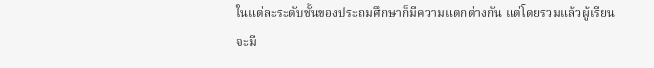ในแต่ละระดับชั้นของประถมศึกษาก็มีความแตกต่างกัน แต่โดยรวมแล้วผู้เรียน
จะมี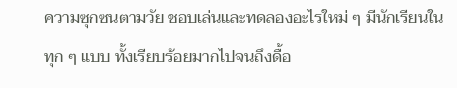ความซุกซนตามวัย ชอบเล่นและทดลองอะไรใหม่ ๆ มีนักเรียนในทุก ๆ แบบ ทั้งเรียบร้อยมากไปจนถึงดื้อ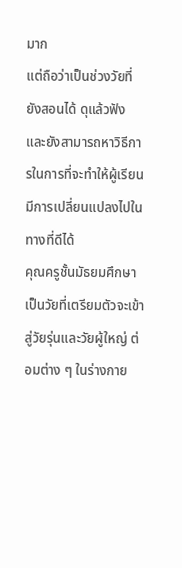มาก
แต่ถือว่าเป็นช่วงวัยที่ยังสอนได้ ดุแล้วฟัง และยังสามารถหาวิธีการในการที่จะทำให้ผู้เรียนมีการเปลี่ยนแปลงไปใน
ทางที่ดีได้
คุณครูชั้นมัธยมศึกษา เป็นวัยที่เตรียมตัวจะเข้าสู่วัยรุ่นและวัยผู้ใหญ่ ต่อมต่าง ๆ ในร่างกาย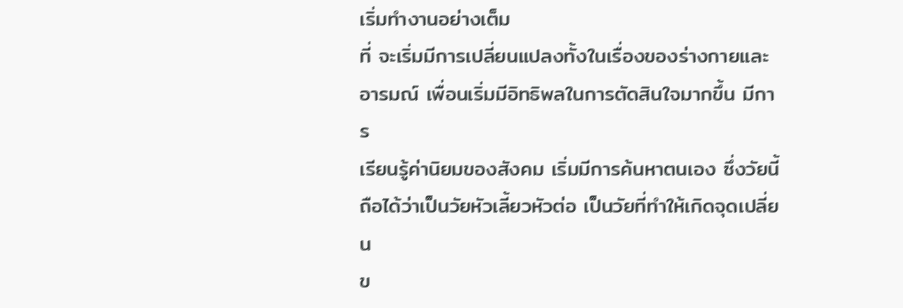เริ่มทำงานอย่างเต็ม
ที่ จะเริ่มมีการเปลี่ยนแปลงทั้งในเรื่องของร่างกายและอารมณ์ เพื่อนเริ่มมีอิทธิพลในการตัดสินใจมากขึ้น มีการ
เรียนรู้ค่านิยมของสังคม เริ่มมีการค้นหาตนเอง ซึ่งวัยนี้ถือได้ว่าเป็นวัยหัวเลี้ยวหัวต่อ เป็นวัยที่ทำให้เกิดจุดเปลี่ยน
ข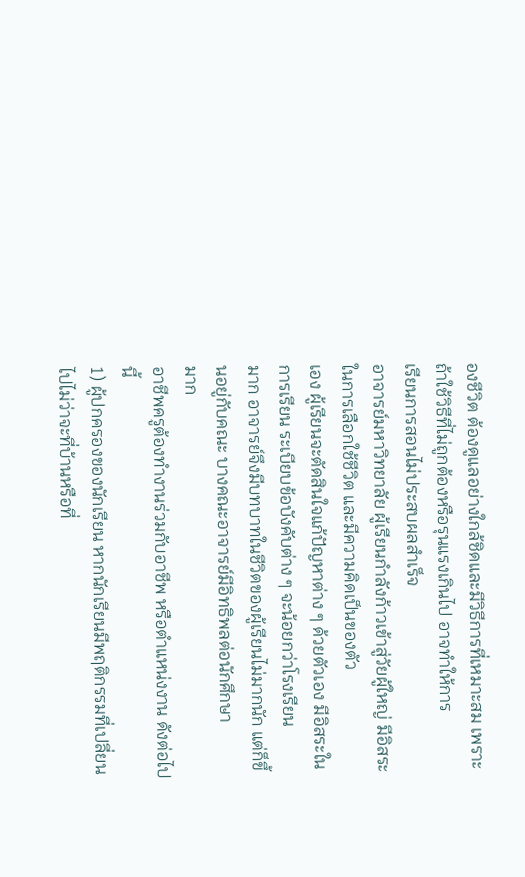องชีวิต ต้องดูแลอย่างใกล้ชิดและมีวิธีการที่เหมาะสม เพราะถ้าใช้วิธีที่ไม่ถูกต้องหรือรุนแรงเกินไป อาจทำให้การ
เรียนการสอนไม่ประสบผลสำเร็จ
อาจารย์มหาวิทยาลัย ผู้เรียนกำลังก้าวเข้าสู่วัยผู้ใหญ่ มีอิสระในการเลือกใช้ชีวิต และมีความคิดเป็นของตัว
เอง ผู้เรียนจะตัดสินใจแก้ปัญหาต่าง ๆ ด้วยตัวเอง มีอิสระในการเรียน ระเบียบข้อบังคับต่าง ๆ จะน้อยกว่าโรงเรียน
มาก อาจารย์จึงมีบทบาทในชีวิตของผู้เรียนไม่มากนัก แต่ก็ขึ้นอยู่กับคณะ บางคณะอาจารย์มีอิทธิพลต่อนักศึกษา
มาก
อาชีพครูต้องทำงานร่วมกับอาชีพ หรือตำแหน่งงาน ดังต่อไปนี้
1) ผู้ปกครองของนักเรียน หากนักเรียนมีพฤติกรรมที่เปลี่ยนไปไม่ว่าจะที่บ้านหรือที่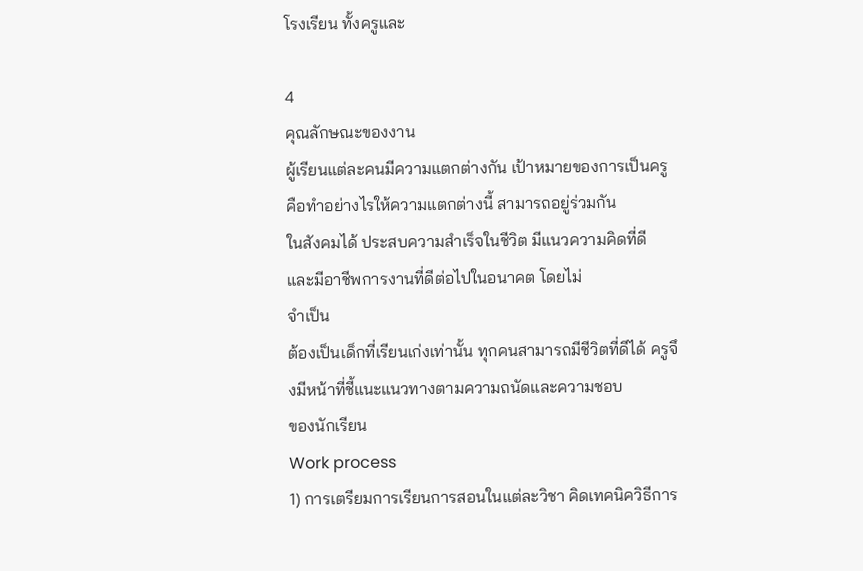โรงเรียน ทั้งครูและ

4
คุณลักษณะของงาน
ผู้เรียนแต่ละคนมีความแตกต่างกัน เป้าหมายของการเป็นครูคือทำอย่างไรให้ความแตกต่างนี้ สามารถอยู่ร่วมกัน
ในสังคมได้ ประสบความสำเร็จในชีวิต มีแนวความคิดที่ดี และมีอาชีพการงานที่ดีต่อไปในอนาคต โดยไม่
จำเป็น
ต้องเป็นเด็กที่เรียนเก่งเท่านั้น ทุกคนสามารถมีชีวิตที่ดีได้ ครูจึงมีหน้าที่ชี้แนะแนวทางตามความถนัดและความชอบ
ของนักเรียน
Work process
1) การเตรียมการเรียนการสอนในแต่ละวิชา คิดเทคนิควิธีการ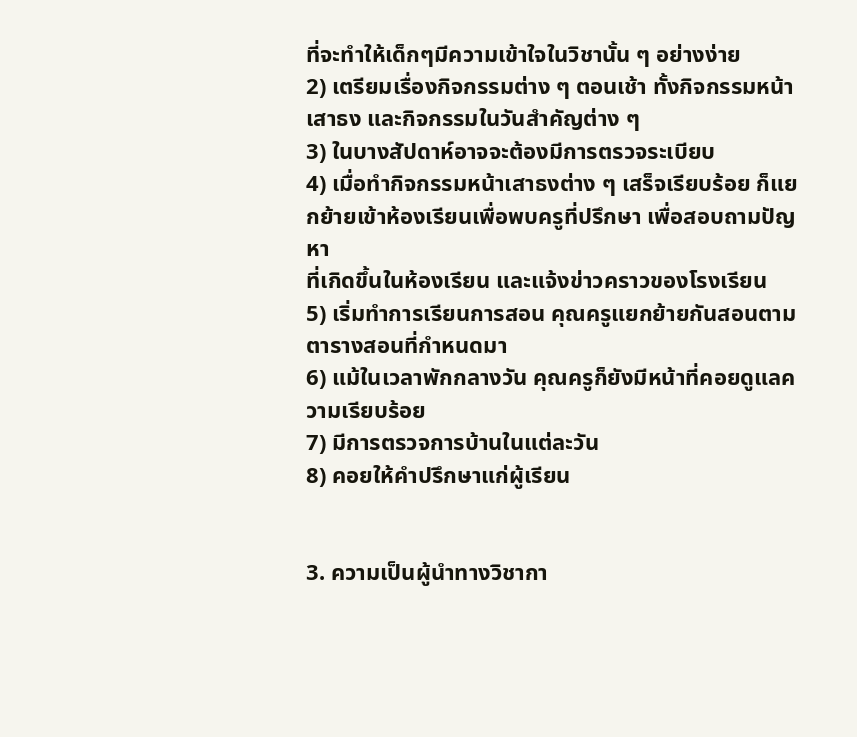ที่จะทำให้เด็กๆมีความเข้าใจในวิชานั้น ๆ อย่างง่าย
2) เตรียมเรื่องกิจกรรมต่าง ๆ ตอนเช้า ทั้งกิจกรรมหน้าเสาธง และกิจกรรมในวันสำคัญต่าง ๆ
3) ในบางสัปดาห์อาจจะต้องมีการตรวจระเบียบ
4) เมื่อทำกิจกรรมหน้าเสาธงต่าง ๆ เสร็จเรียบร้อย ก็แยกย้ายเข้าห้องเรียนเพื่อพบครูที่ปรึกษา เพื่อสอบถามปัญหา
ที่เกิดขึ้นในห้องเรียน และแจ้งข่าวคราวของโรงเรียน
5) เริ่มทำการเรียนการสอน คุณครูแยกย้ายกันสอนตามตารางสอนที่กำหนดมา
6) แม้ในเวลาพักกลางวัน คุณครูก็ยังมีหน้าที่คอยดูแลความเรียบร้อย
7) มีการตรวจการบ้านในแต่ละวัน
8) คอยให้คำปรึกษาแก่ผู้เรียน


3. ความเป็นผู้นำทางวิชากา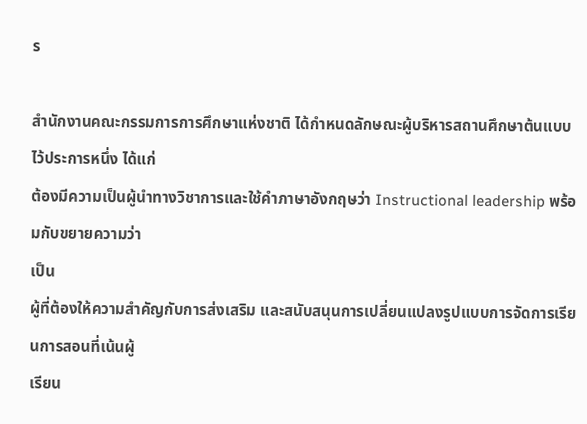ร

สำนักงานคณะกรรมการการศึกษาแห่งชาติ ได้กำหนดลักษณะผู้บริหารสถานศึกษาต้นแบบไว้ประการหนึ่ง ได้แก่
ต้องมีความเป็นผู้นำทางวิชาการและใช้คำภาษาอังกฤษว่า Instructional leadership พร้อมกับขยายความว่า
เป็น
ผู้ที่ต้องให้ความสำคัญกับการส่งเสริม และสนับสนุนการเปลี่ยนแปลงรูปแบบการจัดการเรียนการสอนที่เน้นผู้
เรียน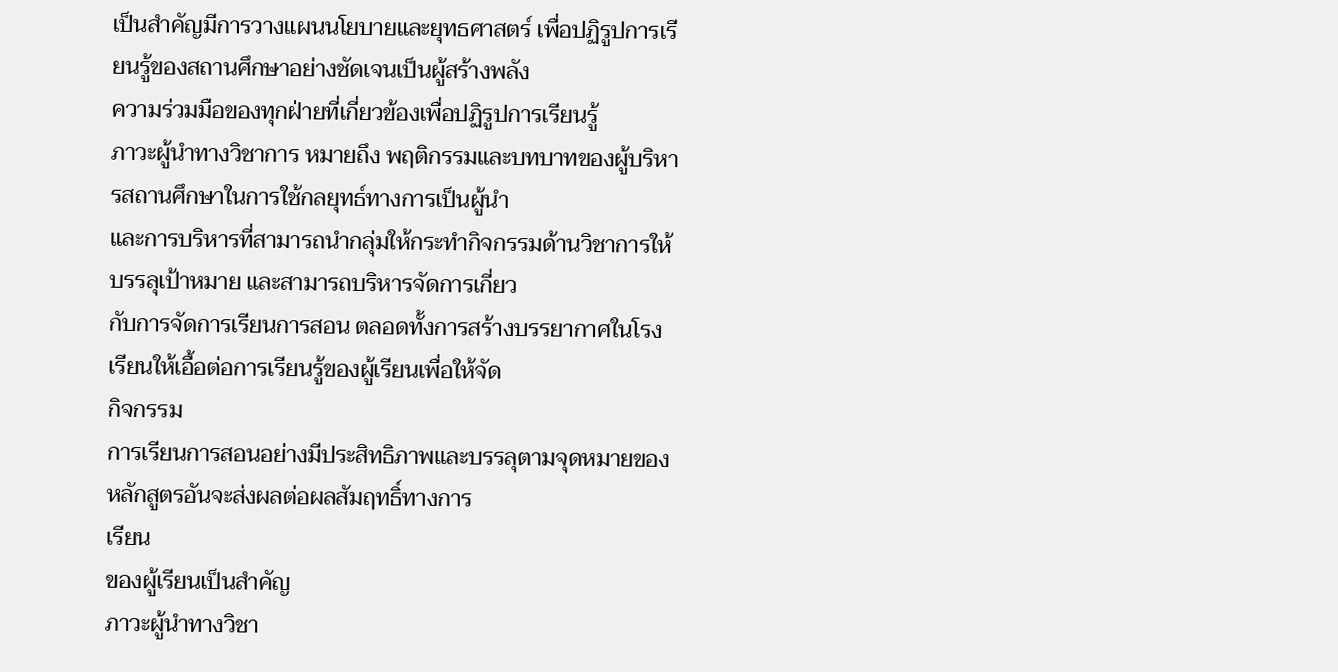เป็นสำคัญมีการวางแผนนโยบายและยุทธศาสตร์ เพื่อปฏิรูปการเรียนรู้ของสถานศึกษาอย่างชัดเจนเป็นผู้สร้างพลัง
ความร่วมมือของทุกฝ่ายที่เกี่ยวข้องเพื่อปฏิรูปการเรียนรู้
ภาวะผู้นำทางวิชาการ หมายถึง พฤติกรรมและบทบาทของผู้บริหารสถานศึกษาในการใช้กลยุทธ์ทางการเป็นผู้นำ
และการบริหารที่สามารถนำกลุ่มให้กระทำกิจกรรมด้านวิชาการให้บรรลุเป้าหมาย และสามารถบริหารจัดการเกี่ยว
กับการจัดการเรียนการสอน ตลอดทั้งการสร้างบรรยากาศในโรงเรียนให้เอื้อต่อการเรียนรู้ของผู้เรียนเพื่อให้จัด
กิจกรรม
การเรียนการสอนอย่างมีประสิทธิภาพและบรรลุตามจุดหมายของหลักสูตรอันจะส่งผลต่อผลสัมฤทธิ์ทางการ
เรียน
ของผู้เรียนเป็นสำคัญ
ภาวะผู้นำทางวิชา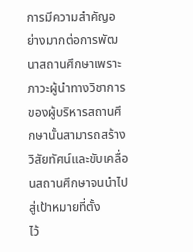การมีความสำคัญอย่างมากต่อการพัฒนาสถานศึกษาเพราะภาวะผู้นำทางวิชาการ
ของผู้บริหารสถานศึกษานั้นสามารถสร้างวิสัยทัศน์และขับเคลื่อนสถานศึกษาจนนำไปสู่เป้าหมายที่ตั้ง
ไว้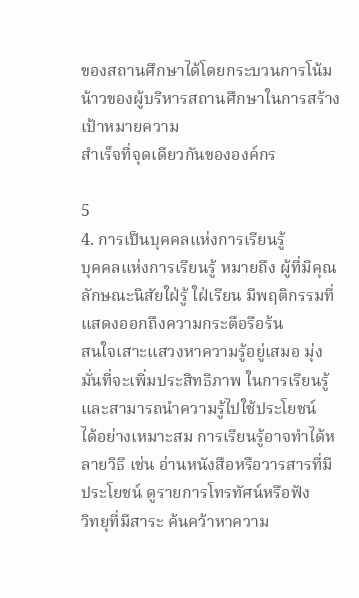ของสถานศึกษาได้โดยกระบวนการโน้มน้าวของผู้บริหารสถานศึกษาในการสร้างเป้าหมายความ
สำเร็จที่จุดเดียวกันขององค์กร

5
4. การเป็นบุคคลแห่งการเรียนรู้
บุคคลแห่งการเรียนรู้ หมายถึง ผู้ที่มีคุณลักษณะนิสัยใฝ่รู้ ใฝ่เรียน มีพฤติกรรมที่แสดงออกถึงความกระตือรือร้น
สนใจเสาะแสวงหาความรู้อยู่เสมอ มุ่งมั่นที่จะเพิ่มประสิทธิภาพ ในการเรียนรู้และสามารถนำความรู้ไปใช้ประโยชน์
ได้อย่างเหมาะสม การเรียนรู้อาจทำได้หลายวิธี เช่น อ่านหนังสือหรือวารสารที่มีประโยชน์ ดูรายการโทรทัศน์หรือฟัง
วิทยุที่มีสาระ ค้นคว้าหาความ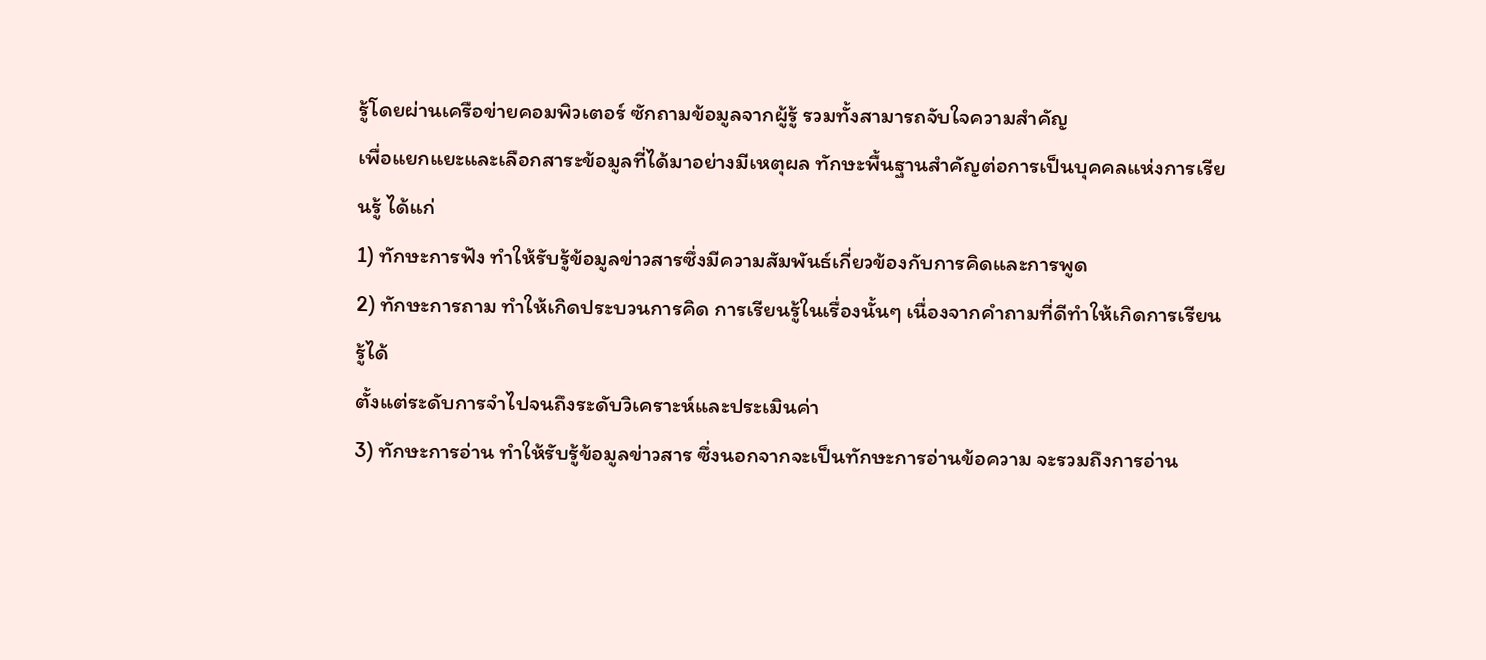รู้โดยผ่านเครือข่ายคอมพิวเตอร์ ซักถามข้อมูลจากผู้รู้ รวมทั้งสามารถจับใจความสำคัญ
เพื่อแยกแยะและเลือกสาระข้อมูลที่ได้มาอย่างมีเหตุผล ทักษะพื้นฐานสำคัญต่อการเป็นบุคคลแห่งการเรียนรู้ ได้แก่
1) ทักษะการฟัง ทำให้รับรู้ข้อมูลข่าวสารซึ่งมีความสัมพันธ์เกี่ยวข้องกับการคิดและการพูด
2) ทักษะการถาม ทำให้เกิดประบวนการคิด การเรียนรู้ในเรื่องนั้นๆ เนื่องจากคำถามที่ดีทำให้เกิดการเรียนรู้ได้
ตั้งแต่ระดับการจำไปจนถึงระดับวิเคราะห์และประเมินค่า
3) ทักษะการอ่าน ทำให้รับรู้ข้อมูลข่าวสาร ซึ่งนอกจากจะเป็นทักษะการอ่านข้อความ จะรวมถึงการอ่าน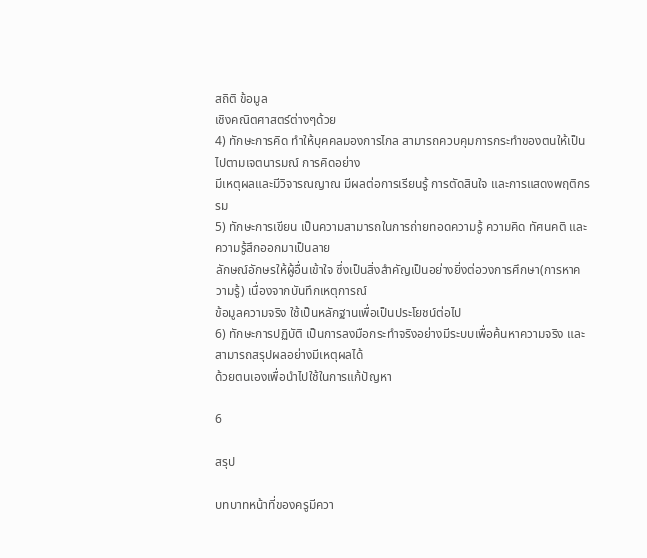สถิติ ข้อมูล
เชิงคณิตศาสตร์ต่างๆด้วย
4) ทักษะการคิด ทำให้บุคคลมองการไกล สามารถควบคุมการกระทำของตนให้เป็นไปตามเจตนารมณ์ การคิดอย่าง
มีเหตุผลและมีวิจารณญาณ มีผลต่อการเรียนรู้ การตัดสินใจ และการแสดงพฤติกรรม
5) ทักษะการเขียน เป็นความสามารถในการถ่ายทอดความรู้ ความคิด ทัศนคติ และความรู้สึกออกมาเป็นลาย
ลักษณ์อักษรให้ผู้อื่นเข้าใจ ซึ่งเป็นสิ่งสำคัญเป็นอย่างยิ่งต่อวงการศึกษา(การหาความรู้) เนื่องจากบันทึกเหตุการณ์
ข้อมูลความจริง ใช้เป็นหลักฐานเพื่อเป็นประโยชน์ต่อไป
6) ทักษะการปฏิบัติ เป็นการลงมือกระทำจริงอย่างมีระบบเพื่อค้นหาความจริง และสามารถสรุปผลอย่างมีเหตุผลได้
ด้วยตนเองเพื่อนำไปใช้ในการแก้ปัญหา

6

สรุป

บทบาทหน้าที่ของครูมีควา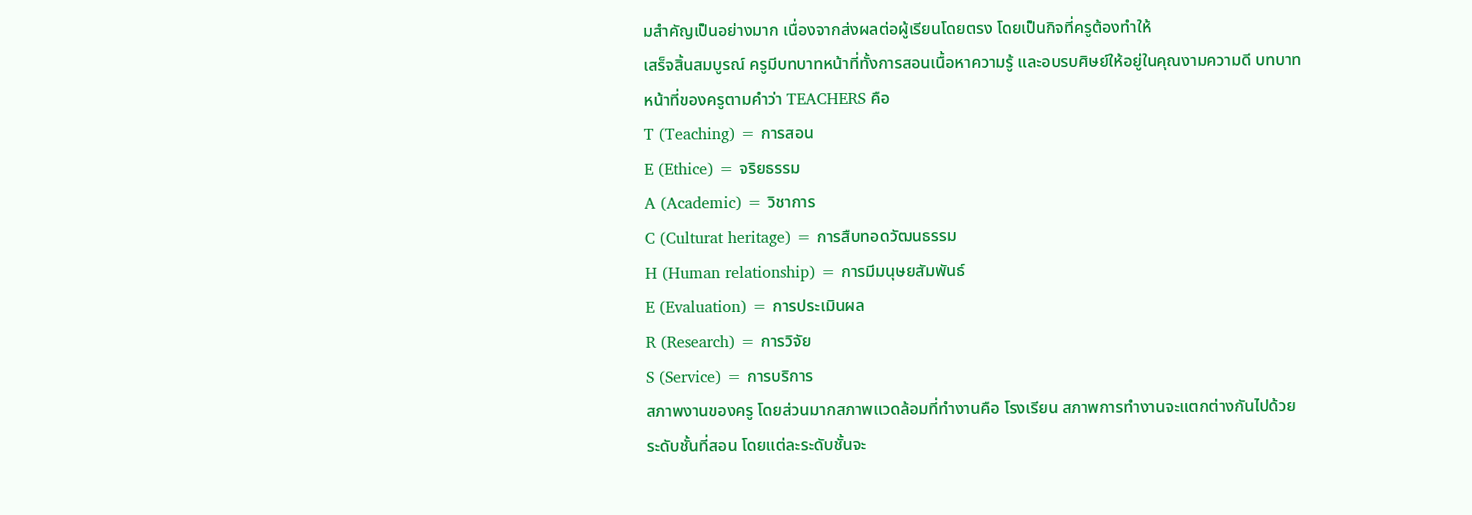มสำคัญเป็นอย่างมาก เนื่องจากส่งผลต่อผู้เรียนโดยตรง โดยเป็นกิจที่ครูต้องทำให้
เสร็จสิ้นสมบูรณ์ ครูมีบทบาทหน้าที่ทั้งการสอนเนื้อหาความรู้ และอบรบศิษย์ให้อยู่ในคุณงามความดี บทบาท
หน้าที่ของครูตามคำว่า TEACHERS คือ
T (Teaching) = การสอน
E (Ethice) = จริยธรรม
A (Academic) = วิชาการ
C (Culturat heritage) = การสืบทอดวัฒนธรรม
H (Human relationship) = การมีมนุษยสัมพันธ์
E (Evaluation) = การประเมินผล
R (Research) = การวิจัย
S (Service) = การบริการ
สภาพงานของครู โดยส่วนมากสภาพแวดล้อมที่ทำงานคือ โรงเรียน สภาพการทำงานจะแตกต่างกันไปด้วย
ระดับชั้นที่สอน โดยแต่ละระดับชั้นจะ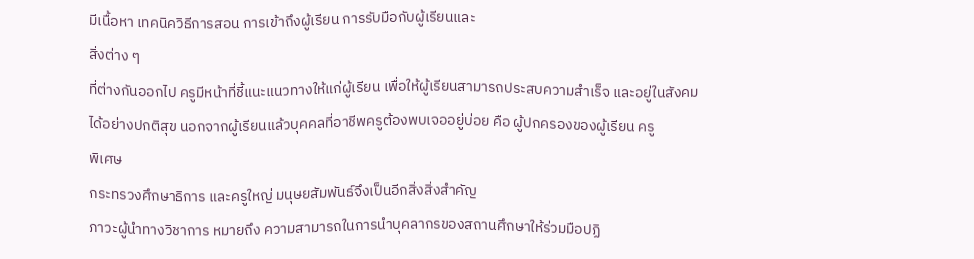มีเนื้อหา เทคนิควิธีการสอน การเข้าถึงผู้เรียน การรับมือกับผู้เรียนและ
สิ่งต่าง ๆ
ที่ต่างกันออกไป ครูมีหน้าที่ชี้แนะแนวทางให้แก่ผู้เรียน เพื่อให้ผู้เรียนสามารถประสบความสำเร็จ และอยู่ในสังคม
ได้อย่างปกติสุข นอกจากผู้เรียนแล้วบุคคลที่อาชีพครูต้องพบเจออยู่บ่อย คือ ผู้ปกครองของผู้เรียน ครู
พิเศษ
กระทรวงศึกษาธิการ และครูใหญ่ มนุษยสัมพันธ์จึงเป็นอีกสิ่งสิ่งสำคัญ
ภาวะผู้นําทางวิชาการ หมายถึง ความสามารถในการนําบุคลากรของสถานศึกษาให้ร่วมมือปฏิ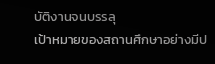บัติงานจนบรรลุ
เป้าหมายของสถานศึกษาอย่างมีป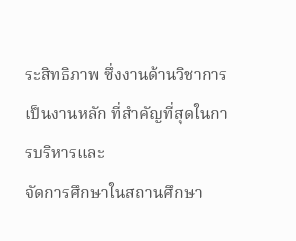ระสิทธิภาพ ซึ่งงานด้านวิชาการเป็นงานหลัก ที่สําคัญที่สุดในการบริหารและ
จัดการศึกษาในสถานศึกษา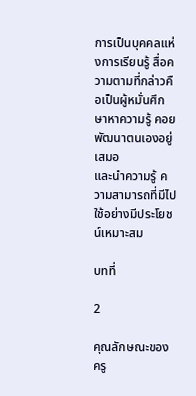การเป็นบุคคลแห่งการเรียนรู้ สื่อความตามที่กล่าวคือเป็นผู้หมั่นศึกษาหาความรู้ คอยพัฒนาตนเองอยู่เสมอ
และนำความรู้ ความสามารถที่มีไปใช้อย่างมีประโยชน์เหมาะสม

บทที่

2

คุณลักษณะของครู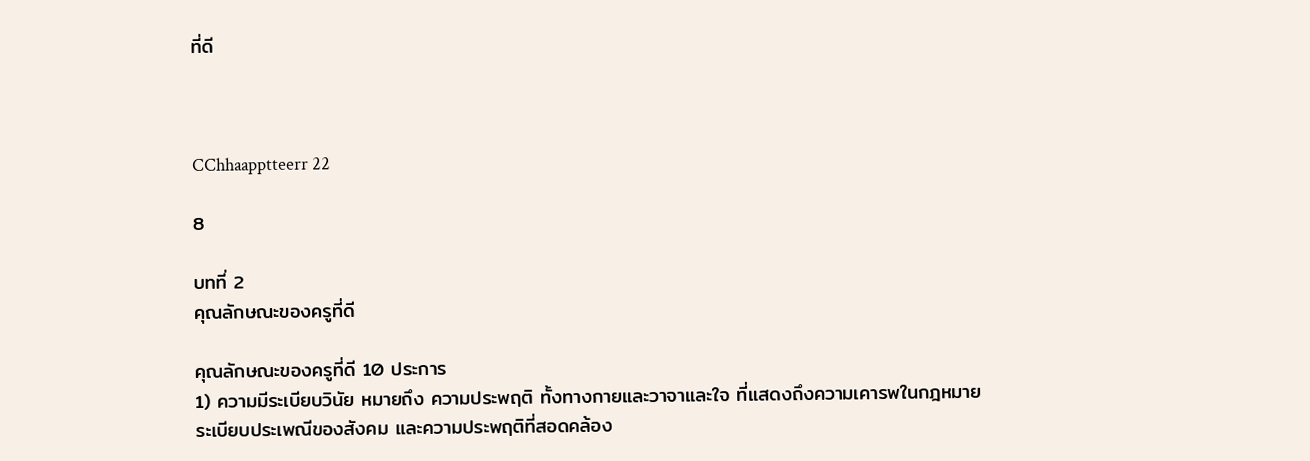ที่ดี



CChhaapptteerr 22

8

บทที่ 2
คุณลักษณะของครูที่ดี

คุณลักษณะของครูที่ดี 10 ประการ
1) ความมีระเบียบวินัย หมายถึง ความประพฤติ ทั้งทางกายและวาจาและใจ ที่แสดงถึงความเคารพในกฎหมาย
ระเบียบประเพณีของสังคม และความประพฤติที่สอดคล้อง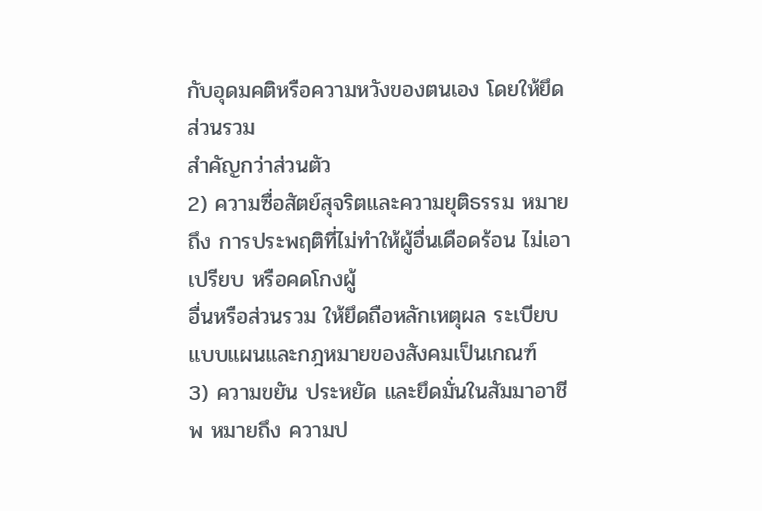กับอุดมคติหรือความหวังของตนเอง โดยให้ยึดส่วนรวม
สำคัญกว่าส่วนตัว
2) ความซื่อสัตย์สุจริตและความยุติธรรม หมายถึง การประพฤติที่ไม่ทำให้ผู้อื่นเดือดร้อน ไม่เอาเปรียบ หรือคดโกงผู้
อื่นหรือส่วนรวม ให้ยึดถือหลักเหตุผล ระเบียบแบบแผนและกฎหมายของสังคมเป็นเกณฑ์
3) ความขยัน ประหยัด และยึดมั่นในสัมมาอาชีพ หมายถึง ความป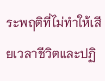ระพฤติที่ไม่ทำให้เสียเวลาชีวิตและปฏิ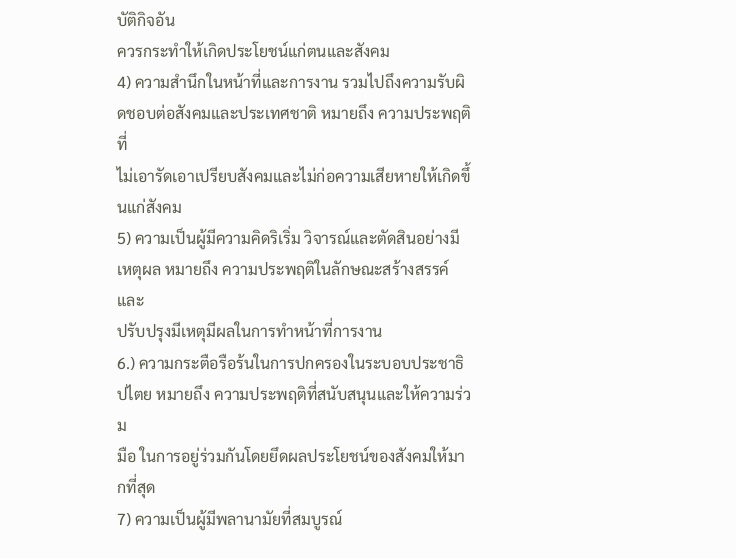บัติกิจอัน
ควรกระทำให้เกิดประโยชน์แก่ตนและสังคม
4) ความสำนึกในหน้าที่และการงาน รวมไปถึงความรับผิดชอบต่อสังคมและประเทศชาติ หมายถึง ความประพฤติ
ที่
ไม่เอารัดเอาเปรียบสังคมและไม่ก่อความเสียหายให้เกิดขึ้นแก่สังคม
5) ความเป็นผู้มีความคิดริเริ่ม วิจารณ์และตัดสินอย่างมีเหตุผล หมายถึง ความประพฤติในลักษณะสร้างสรรค์และ
ปรับปรุงมีเหตุมีผลในการทำหน้าที่การงาน
6.) ความกระตือรือร้นในการปกครองในระบอบประชาธิปไตย หมายถึง ความประพฤติที่สนับสนุนและให้ความร่วม
มือ ในการอยู่ร่วมกันโดยยึดผลประโยชน์ของสังคมให้มากที่สุด
7) ความเป็นผู้มีพลานามัยที่สมบูรณ์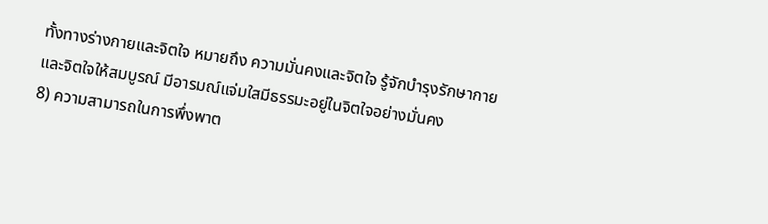ทั้งทางร่างกายและจิตใจ หมายถึง ความมั่นคงและจิตใจ รู้จักบำรุงรักษากาย
และจิตใจให้สมบูรณ์ มีอารมณ์แจ่มใสมีธรรมะอยู่ในจิตใจอย่างมั่นคง
8) ความสามารถในการพึ่งพาต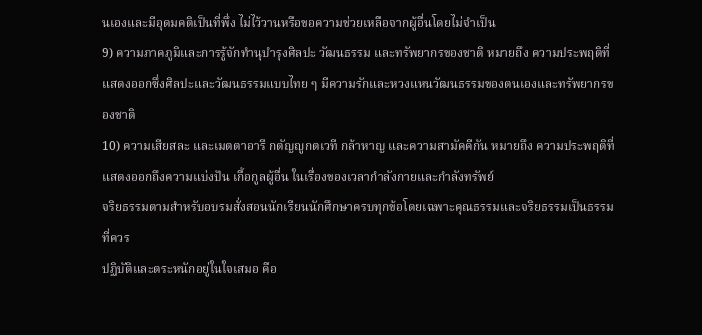นเองและมีอุดมคติเป็นที่พึ่ง ไม่ไว้วานหรือขอความช่วยเหลือจากผู้อื่นโดยไม่จำเป็น
9) ความภาคภูมิและการรู้จักทำนุบำรุงศิลปะ วัฒนธรรม และทรัพยากรของชาติ หมายถึง ความประพฤติที่
แสดงออกซึ่งศิลปะและวัฒนธรรมแบบไทย ๆ มีความรักและหวงแหนวัฒนธรรมของตนเองและทรัพยากรของชาติ
10) ความเสียสละ และเมตตาอารี กตัญญูกตเวที กล้าหาญ และความสามัคคีกัน หมายถึง ความประพฤติที่
แสดงออกถึงความแบ่งปัน เกื้อกูลผู้อื่น ในเรื่องของเวลากำลังกายและกำลังทรัพย์
จริยธรรมตามสำหรับอบรมสั่งสอนนักเรียนนักศึกษาครบทุกข้อโดยเฉพาะคุณธรรมและจริยธรรมเป็นธรรมที่ควร
ปฏิบัติและตระหนักอยู่ในใจเสมอ คือ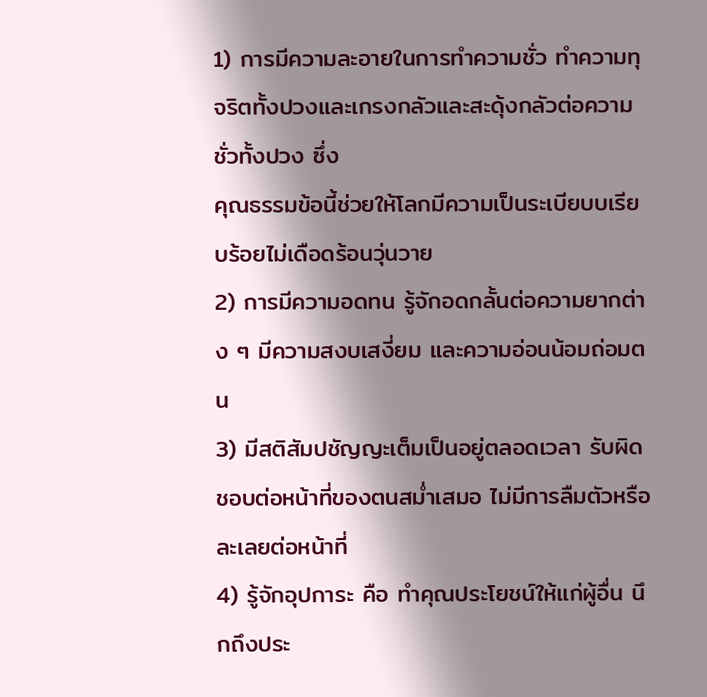1) การมีความละอายในการทำความชั่ว ทำความทุจริตทั้งปวงและเกรงกลัวและสะดุ้งกลัวต่อความชั่วทั้งปวง ซึ่ง
คุณธรรมข้อนี้ช่วยให้โลกมีความเป็นระเบียบบเรียบร้อยไม่เดือดร้อนวุ่นวาย
2) การมีความอดทน รู้จักอดกลั้นต่อความยากต่าง ๆ มีความสงบเสงี่ยม และความอ่อนน้อมถ่อมตน
3) มีสติสัมปชัญญะเต็มเป็นอยู่ตลอดเวลา รับผิดชอบต่อหน้าที่ของตนสม่ำเสมอ ไม่มีการลืมตัวหรือละเลยต่อหน้าที่
4) รู้จักอุปการะ คือ ทำคุณประโยชน์ให้แก่ผู้อื่น นึกถึงประ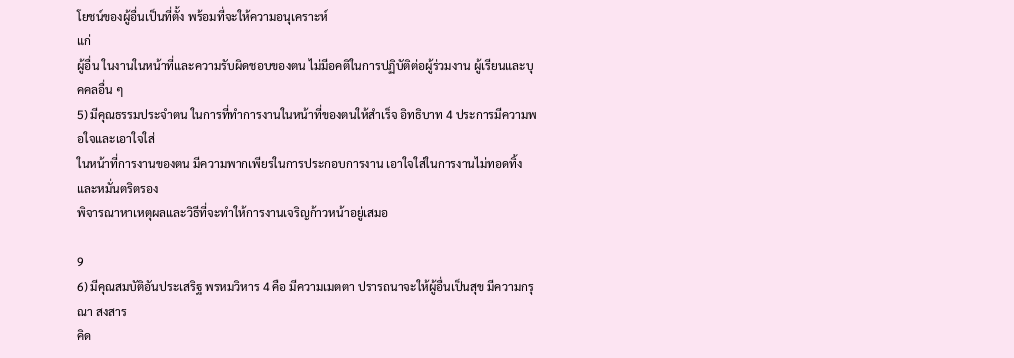โยชน์ของผู้อื่นเป็นที่ตั้ง พร้อมที่จะให้ความอนุเคราะห์
แก่
ผู้อื่น ในงานในหน้าที่และความรับผิดชอบของตน ไม่มีอคติในการปฏิบัติต่อผู้ร่วมงาน ผู้เรียนและบุคคลอื่น ๆ
5) มีคุณธรรมประจำตน ในการที่ทำการงานในหน้าที่ของตนให้สำเร็จ อิทธิบาท 4 ประการมีความพอใจและเอาใจใส่
ในหน้าที่การงานของตน มีความพากเพียรในการประกอบการงาน เอาใจใส่ในการงานไม่ทอดทิ้งและหมั่นตริตรอง
พิจารณาหาเหตุผลและวิธีที่จะทำให้การงานเจริญก้าวหน้าอยู่เสมอ

9
6) มีคุณสมบัติอันประเสริฐ พรหมวิหาร 4 คือ มีความเมตตา ปรารถนาจะให้ผู้อื่นเป็นสุข มีความกรุณา สงสาร
คิด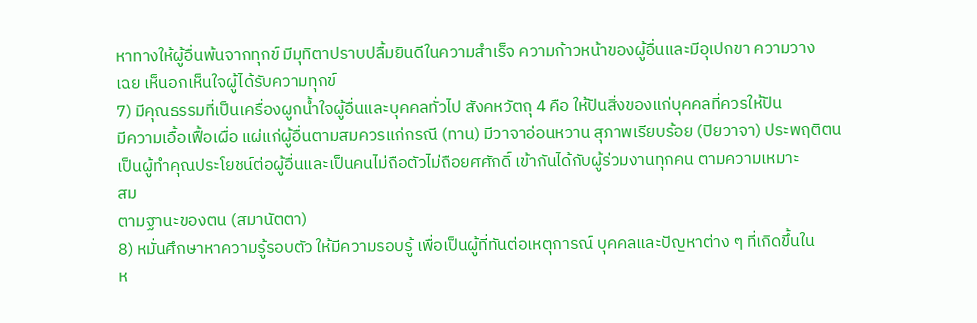หาทางให้ผู้อื่นพ้นจากทุกข์ มีมุทิตาปราบปลื้มยินดีในความสำเร็จ ความก้าวหน้าของผู้อื่นและมีอุเปกขา ความวาง
เฉย เห็นอกเห็นใจผู้ได้รับความทุกข์
7) มีคุณธรรมที่เป็นเครื่องผูกน้ำใจผู้อื่นและบุคคลทั่วไป สังคหวัตถุ 4 คือ ให้ปันสิ่งของแก่บุคคลที่ควรให้ปัน
มีความเอื้อเฟื้อเผื่อ แผ่แก่ผู้อื่นตามสมควรแก่กรณี (ทาน) มีวาจาอ่อนหวาน สุภาพเรียบร้อย (ปิยวาจา) ประพฤติตน
เป็นผู้ทำคุณประโยชน์ต่อผู้อื่นและเป็นคนไม่ถือตัวไม่ถือยศศักดิ์ เข้ากันได้กับผู้ร่วมงานทุกคน ตามความเหมาะ
สม
ตามฐานะของตน (สมานัตตา)
8) หมั่นศึกษาหาความรู้รอบตัว ให้มีความรอบรู้ เพื่อเป็นผู้ที่ทันต่อเหตุการณ์ บุคคลและปัญหาต่าง ๆ ที่เกิดขึ้นใน
ห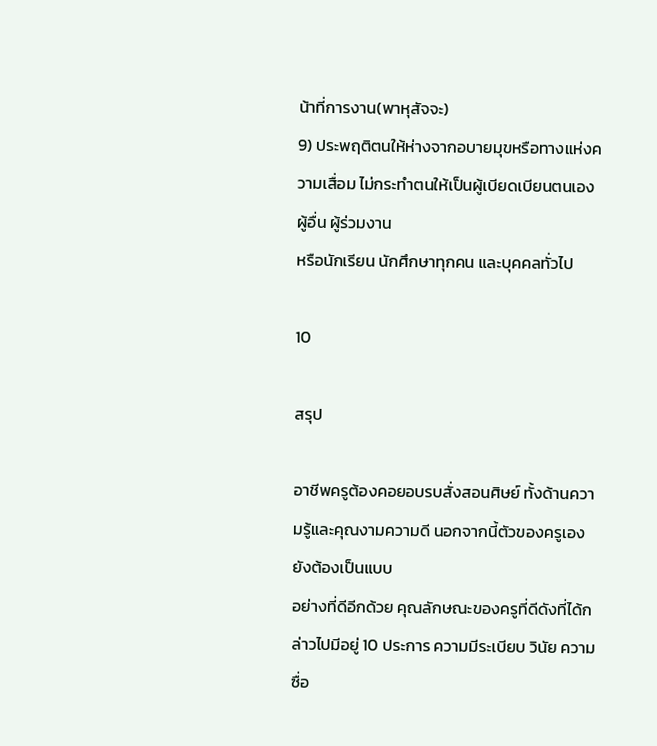น้าที่การงาน(พาหุสัจจะ)
9) ประพฤติตนให้ห่างจากอบายมุขหรือทางแห่งความเสื่อม ไม่กระทำตนให้เป็นผู้เบียดเบียนตนเอง ผู้อื่น ผู้ร่วมงาน
หรือนักเรียน นักศึกษาทุกคน และบุคคลทั่วไป

10

สรุป

อาชีพครูต้องคอยอบรบสั่งสอนศิษย์ ทั้งด้านความรู้และคุณงามความดี นอกจากนี้ตัวของครูเองยังต้องเป็นแบบ
อย่างที่ดีอีกด้วย คุณลักษณะของครูที่ดีดังที่ได้กล่าวไปมีอยู่ 10 ประการ ความมีระเบียบ วินัย ความซื่อ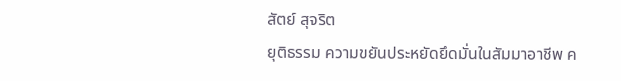สัตย์ สุจริต
ยุติธรรม ความขยันประหยัดยึดมั่นในสัมมาอาชีพ ค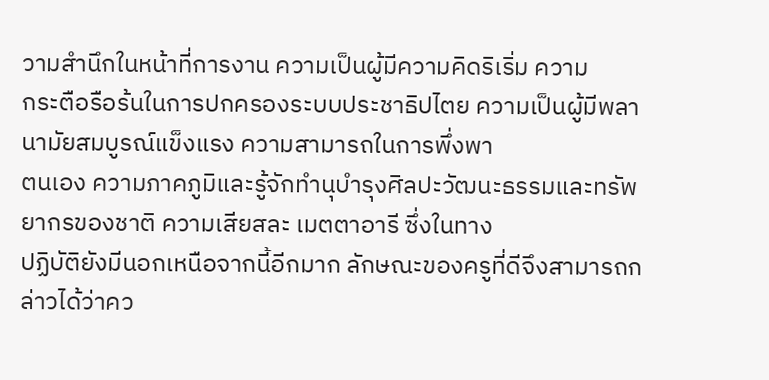วามสำนึกในหน้าที่การงาน ความเป็นผู้มีความคิดริเริ่ม ความ
กระตือรือร้นในการปกครองระบบประชาธิปไตย ความเป็นผู้มีพลานามัยสมบูรณ์แข็งแรง ความสามารถในการพึ่งพา
ตนเอง ความภาคภูมิและรู้จักทำนุบำรุงศิลปะวัฒนะธรรมและทรัพยากรของชาติ ความเสียสละ เมตตาอารี ซึ่งในทาง
ปฏิบัติยังมีนอกเหนือจากนี้อีกมาก ลักษณะของครูที่ดีจึงสามารถกล่าวได้ว่าคว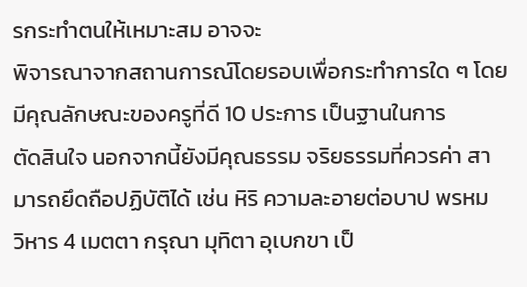รกระทำตนให้เหมาะสม อาจจะ
พิจารณาจากสถานการณ์โดยรอบเพื่อกระทำการใด ๆ โดยมีคุณลักษณะของครูที่ดี 10 ประการ เป็นฐานในการ
ตัดสินใจ นอกจากนี้ยังมีคุณธรรม จริยธรรมที่ควรค่า สามารถยึดถือปฏิบัติได้ เช่น หิริ ความละอายต่อบาป พรหม
วิหาร 4 เมตตา กรุณา มุทิตา อุเบกขา เป็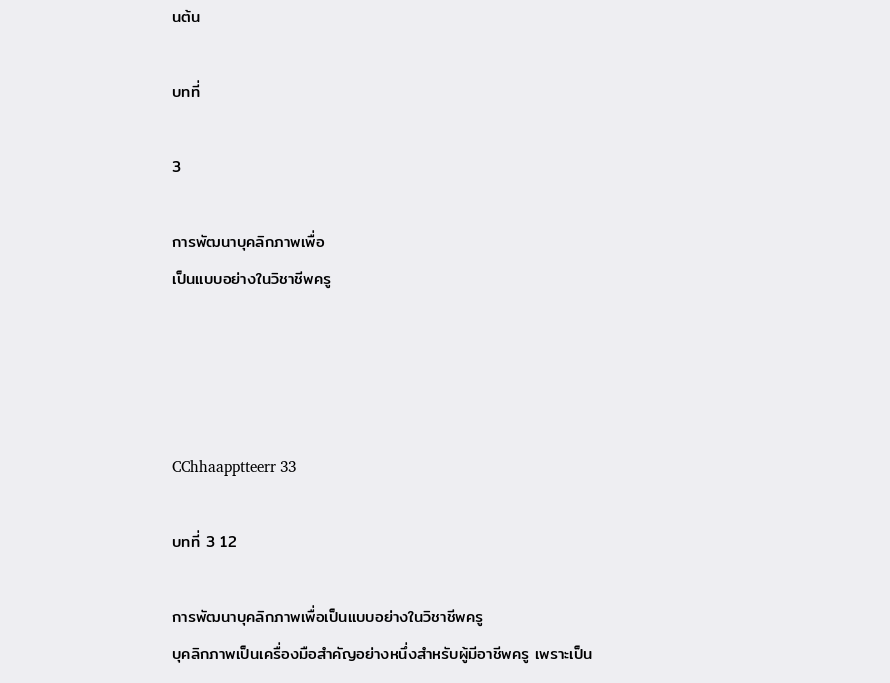นต้น

บทที่

3

การพัฒนาบุคลิกภาพเพื่อ
เป็นแบบอย่างในวิชาชีพครู




CChhaapptteerr 33

บทที่ 3 12

การพัฒนาบุคลิกภาพเพื่อเป็นแบบอย่างในวิชาชีพครู
บุคลิกภาพเป็นเครื่องมือสำคัญอย่างหนึ่งสำหรับผู้มีอาชีพครู เพราะเป็น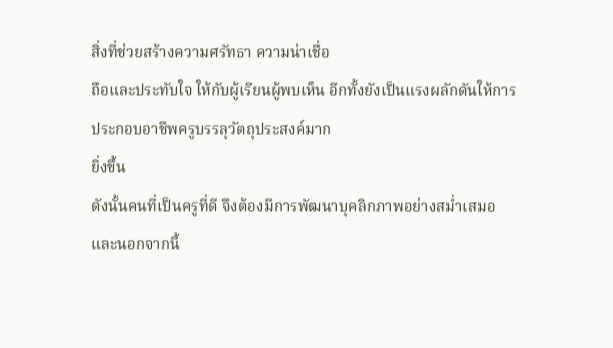สิ่งที่ช่วยสร้างความศรัทธา ความน่าเชื่อ
ถือและประทับใจ ให้กับผู้เรียนผู้พบเห็น อีกทั้งยังเป็นแรงผลักดันให้การประกอบอาชีพครูบรรลุวัตถุประสงค์มาก
ยิ่งขึ้น
ดังนั้นคนที่เป็นครูที่ดี จึงต้องมีการพัฒนาบุคลิกภาพอย่างสม่ำเสมอ และนอกจากนี้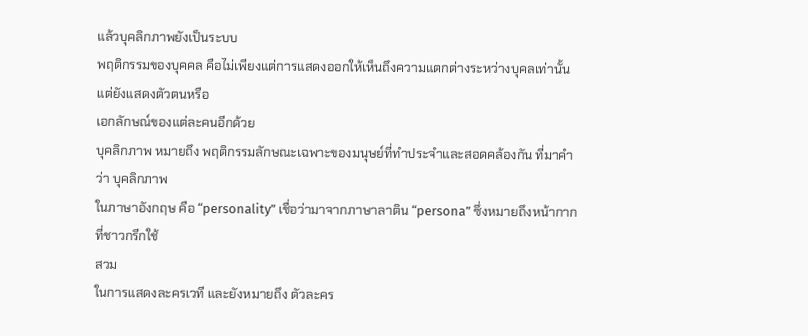แล้วบุคลิกภาพยังเป็นระบบ
พฤติกรรมของบุคคล คือไม่เพียงแต่การแสดงออกให้เห็นถึงความแตกต่างระหว่างบุคลเท่านั้น แต่ยังแสดงตัวตนหรือ
เอกลักษณ์ของแต่ละคนอีกด้วย
บุคลิกภาพ หมายถึง พฤติกรรมลักษณะเฉพาะของมนุษย์ที่ทำประจำและสอดคล้องกัน ที่มาคำว่า บุคลิกภาพ
ในภาษาอังกฤษ คือ “personality” เชื่อว่ามาจากภาษาลาติน “persona” ซึ่งหมายถึงหน้ากาก ที่ชาวกรีกใช้
สวม
ในการแสดงละครเวที และยังหมายถึง ตัวละคร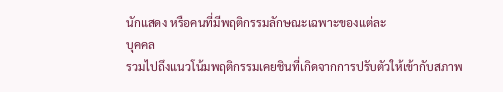นักแสดง หรือคนที่มีพฤติกรรมลักษณะเฉพาะของแต่ละ
บุคคล
รวมไปถึงแนวโน้มพฤติกรรมเคยชินที่เกิดจากการปรับตัวให้เข้ากับสภาพ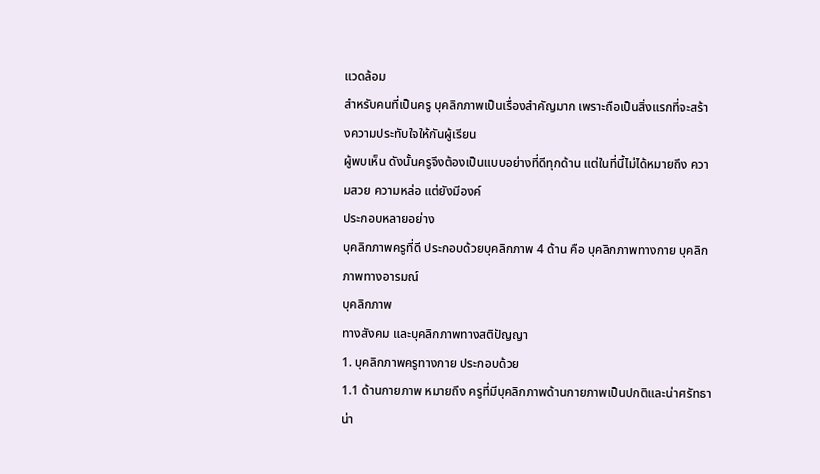แวดล้อม
สำหรับคนที่เป็นครู บุคลิกภาพเป็นเรื่องสำคัญมาก เพราะถือเป็นสิ่งแรกที่จะสร้างความประทับใจให้กันผู้เรียน
ผู้พบเห็น ดังนั้นครูจึงต้องเป็นแบบอย่างที่ดีทุกด้าน แต่ในที่นี้ไม่ได้หมายถึง ความสวย ความหล่อ แต่ยังมีองค์
ประกอบหลายอย่าง
บุคลิกภาพครูที่ดี ประกอบด้วยบุคลิกภาพ 4 ด้าน คือ บุคลิกภาพทางกาย บุคลิกภาพทางอารมณ์
บุคลิกภาพ
ทางสังคม และบุคลิกภาพทางสติปัญญา
1. บุคลิกภาพครูทางกาย ประกอบด้วย
1.1 ด้านกายภาพ หมายถึง ครูที่มีบุคลิกภาพด้านกายภาพเป็นปกติและน่าศรัทธา น่า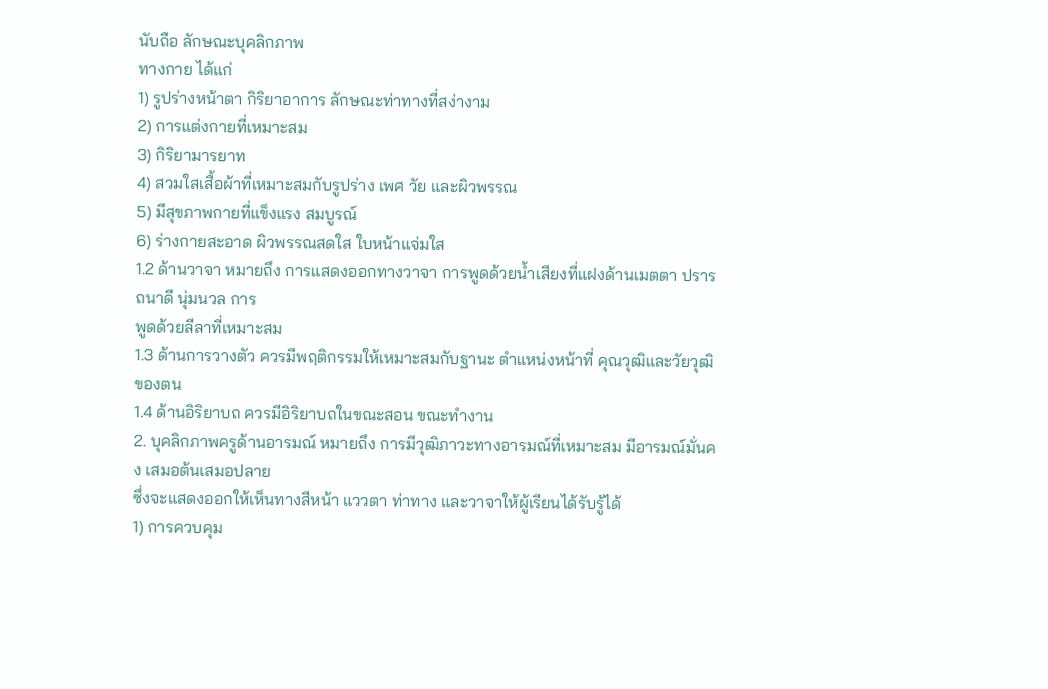นับถือ ลักษณะบุคลิกภาพ
ทางกาย ได้แก่
1) รูปร่างหน้าตา กิริยาอาการ ลักษณะท่าทางที่สง่างาม
2) การแต่งกายที่เหมาะสม
3) กิริยามารยาท
4) สวมใสเสื้อผ้าที่เหมาะสมกับรูปร่าง เพศ วัย และผิวพรรณ
5) มีสุขภาพกายที่แข็งแรง สมบูรณ์
6) ร่างกายสะอาด ผิวพรรณสดใส ใบหน้าแจ่มใส
1.2 ด้านวาจา หมายถึง การแสดงออกทางวาจา การพูดด้วยน้ำเสียงที่แฝงด้านเมตตา ปรารถนาดี นุ่มนวล การ
พูดด้วยลีลาที่เหมาะสม
1.3 ด้านการวางตัว ควรมีพฤติกรรมให้เหมาะสมกับฐานะ ตำแหน่งหน้าที่ คุณวุฒิและวัยวุฒิของตน
1.4 ด้านอิริยาบถ ควรมีอิริยาบถในขณะสอน ขณะทำงาน
2. บุคลิกภาพครูด้านอารมณ์ หมายถึง การมีวุฒิภาวะทางอารมณ์ที่เหมาะสม มีอารมณ์มั่นคง เสมอต้นเสมอปลาย
ซึ่งจะแสดงออกให้เห็นทางสีหน้า แววตา ท่าทาง และวาจาให้ผู้เรียนได้รับรู้ได้
1) การควบคุม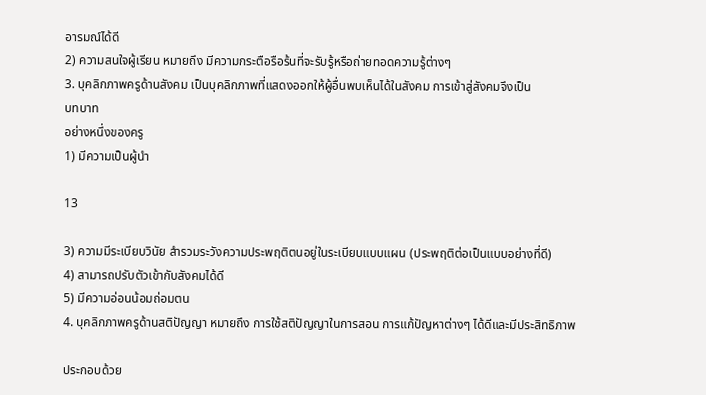อารมณ์ได้ดี
2) ความสนใจผู้เรียน หมายถึง มีความกระตือรือร้นที่จะรับรู้หรือถ่ายทอดความรู้ต่างๆ
3. บุคลิกภาพครูด้านสังคม เป็นบุคลิกภาพที่แสดงออกให้ผู้อื่นพบเห็นได้ในสังคม การเข้าสู่สังคมจึงเป็น
บทบาท
อย่างหนึ่งของครู
1) มีความเป็นผู้นำ

13

3) ความมีระเบียบวินัย สำรวมระวังความประพฤติตนอยู่ในระเบียบแบบแผน (ประพฤติต่อเป็นแบบอย่างที่ดี)
4) สามารถปรับตัวเข้ากับสังคมได้ดี
5) มีความอ่อนน้อมถ่อมตน
4. บุคลิกภาพครูด้านสติปัญญา หมายถึง การใช้สติปัญญาในการสอน การแก้ปัญหาต่างๆ ได้ดีและมีประสิทธิภาพ

ประกอบด้วย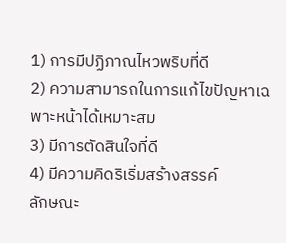1) การมีปฏิภาณไหวพริบที่ดี
2) ความสามารถในการแก้ไขปัญหาเฉพาะหน้าได้เหมาะสม
3) มีการตัดสินใจที่ดี
4) มีความคิดริเริ่มสร้างสรรค์
ลักษณะ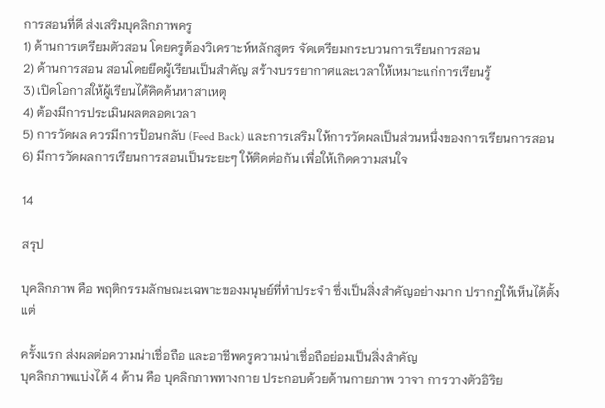การสอนที่ดี ส่งเสริมบุคลิกภาพครู
1) ด้านการเตรียมตัวสอน โดยครูต้องวิเคราะห์หลักสูตร จัดเตรียมกระบวนการเรียนการสอน
2) ด้านการสอน สอนโดยยึดผู้เรียนเป็นสำคัญ สร้างบรรยากาศและเวลาให้เหมาะแก่การเรียนรู้
3) เปิดโอกาสให้ผู้เรียนได้คิดค้นหาสาเหตุ
4) ต้องมีการประเมินผลตลอดเวลา
5) การวัดผล ควรมีการป้อนกลับ (Feed Back) และการเสริม ให้การวัดผลเป็นส่วนหนึ่งของการเรียนการสอน
6) มีการวัดผลการเรียนการสอนเป็นระยะๆ ให้ติดต่อกัน เพื่อให้เกิดความสนใจ

14

สรุป

บุคลิกภาพ คือ พฤติกรรมลักษณะเฉพาะของมนุษย์ที่ทำประจำ ซึ่งเป็นสิ่งสำคัญอย่างมาก ปรากฏให้เห็นได้ตั้งแต่

ครั้งแรก ส่งผลต่อความน่าเชื่อถือ และอาชีพครูความน่าเชื่อถือย่อมเป็นสิ่งสำคัญ
บุคลิกภาพแบ่งได้ 4 ด้าน คือ บุคลิกภาพทางกาย ประกอบด้วยด้านกายภาพ วาจา การวางตัวอิริย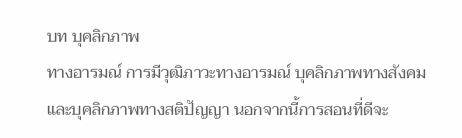บท บุคลิกภาพ
ทางอารมณ์ การมีวุฒิภาวะทางอารมณ์ บุคลิกภาพทางสังคม และบุคลิกภาพทางสติปัญญา นอกจากนี้การสอนที่ดีจะ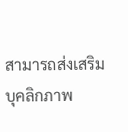สามารถส่งเสริมบุคลิกภาพ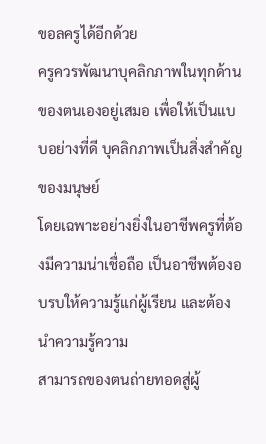ขอลครูได้อีกด้วย
ครูควรพัฒนาบุคลิกภาพในทุกด้านของตนเองอยู่เสมอ เพื่อให้เป็นแบบอย่างที่ดี บุคลิกภาพเป็นสิ่งสำคัญของมนุษย์
โดยเฉพาะอย่างยิ่งในอาชีพครูที่ต้องมีความน่าเชื่อถือ เป็นอาชีพต้องอบรบให้ความรู้แก่ผู้เรียน และต้องนำความรู้ความ
สามารถของตนถ่ายทอดสู่ผู้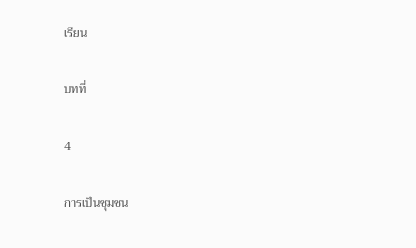เรียน

บทที่

4

การเป็นชุมชน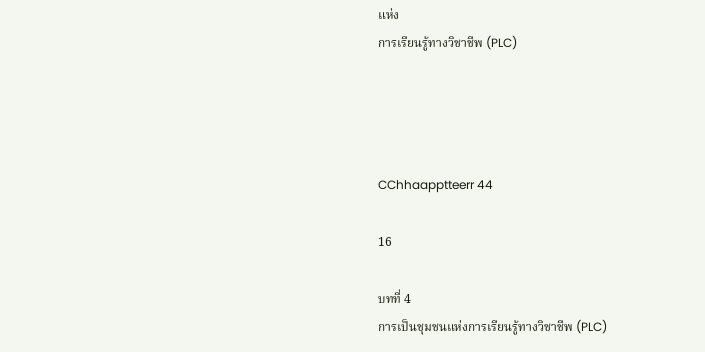แห่ง
การเรียนรู้ทางวิชาชีพ (PLC)




CChhaapptteerr 44

16

บทที่ 4
การเป็นชุมชนแห่งการเรียนรู้ทางวิชาชีพ (PLC)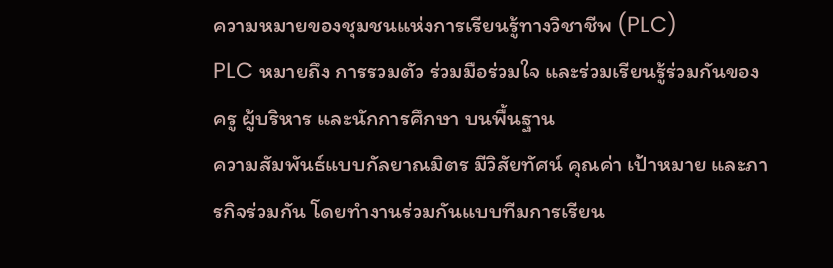ความหมายของชุมชนแห่งการเรียนรู้ทางวิชาชีพ (PLC)
PLC หมายถึง การรวมตัว ร่วมมือร่วมใจ และร่วมเรียนรู้ร่วมกันของครู ผู้บริหาร และนักการศึกษา บนพื้นฐาน
ความสัมพันธ์แบบกัลยาณมิตร มีวิสัยทัศน์ คุณค่า เป้าหมาย และภารกิจร่วมกัน โดยทำงานร่วมกันแบบทีมการเรียน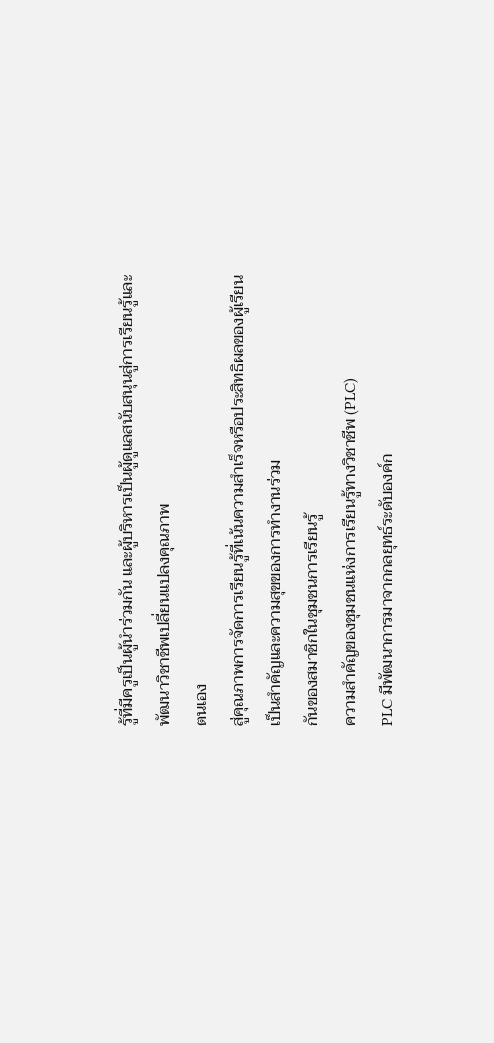รู้ที่มีครูเป็นผู้นำร่วมกัน และผู้บริหารเป็นผู้ดูแลสนับสนุนสู่การเรียนรู้และพัฒนาวิชาชีพเปลี่ยนแปลงคุณภาพ
ตนเอง
สู่คุณภาพการจัดการเรียนรู้ที่เน้นความสำเร็จหรือประสิทธิผลของผู้เรียนเป็นสำคัญและความสุขของการทำงานร่วม
กันของสมาชิกในชุมชนการเรียนรู้
ความสำคัญของชุมชนแห่งการเรียนรู้ทางวิชาชีพ (PLC)
PLC มีพัฒนาการมาจากกลยุทธ์ระดับองค์ก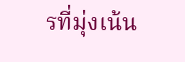รที่มุ่งเน้น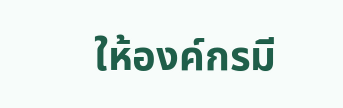ให้องค์กรมี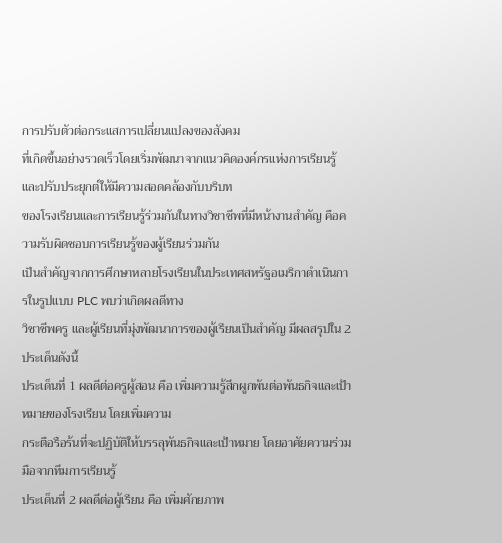การปรับตัวต่อกระแสการเปลี่ยนแปลงของสังคม
ที่เกิดขึ้นอย่างรวดเร็วโดยเริ่มพัฒนาจากแนวคิดองค์กรแห่งการเรียนรู้และปรับประยุกต์ให้มีความสอดคล้องกับบริบท
ของโรงเรียนและการเรียนรู้ร่วมกันในทางวิชาชีพที่มีหน้างานสำคัญ คือความรับผิดชอบการเรียนรู้ของผู้เรียนร่วมกัน
เป็นสำคัญจากการศึกษาหลายโรงเรียนในประเทศสหรัฐอเมริกาดำเนินการในรูปแบบ PLC พบว่าเกิดผลดีทาง
วิชาชีพครู และผู้เรียนที่มุ่งพัฒนาการของผู้เรียนเป็นสำคัญ มีผลสรุปใน 2 ประเด็นดังนี้
ประเด็นที่ 1 ผลดีต่อครูผู้สอน คือ เพิ่มความรู้สึกผูกพันต่อพันธกิจและเป้าหมายของโรงเรียน โดยเพิ่มความ
กระตือรือร้นที่จะปฏิบัติให้บรรลุพันธกิจและเป้าหมาย โดยอาศัยความร่วมมือจากทีมการเรียนรู้
ประเด็นที่ 2 ผลดีต่อผู้เรียน คือ เพิ่มศักยภาพ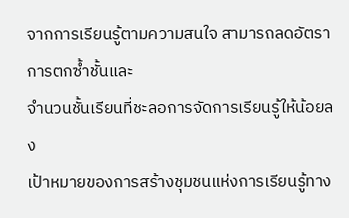จากการเรียนรู้ตามความสนใจ สามารถลดอัตราการตกซ้ำชั้นและ
จำนวนชั้นเรียนที่ชะลอการจัดการเรียนรู้ให้น้อยลง
เป้าหมายของการสร้างชุมชนแห่งการเรียนรู้ทาง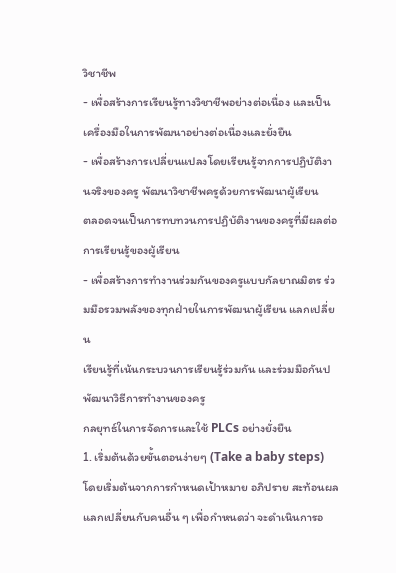วิชาชีพ
- เพื่อสร้างการเรียนรู้ทางวิชาชีพอย่างต่อเนื่อง และเป็นเครื่องมือในการพัฒนาอย่างต่อเนื่องและยั่งยืน
- เพื่อสร้างการเปลี่ยนแปลงโดยเรียนรู้จากการปฏิบัติงานจริงของครู พัฒนาวิชาชีพครูด้วยการพัฒนาผู้เรียน
ตลอดจนเป็นการทบทวนการปฏิบัติงานของครูที่มีผลต่อการเรียนรู้ของผู้เรียน
- เพื่อสร้างการทำงานร่วมกันของครูแบบกัลยาณมิตร ร่วมมือรวมพลังของทุกฝ่ายในการพัฒนาผู้เรียน แลกเปลี่ยน
เรียนรู้ที่เน้นกระบวนการเรียนรู้ร่วมกัน และร่วมมือกันปพัฒนาวิธีการทำงานของครู
กลยุทธ์ในการจัดการและใช้ PLCs อย่างยั่งยืน
1. เริ่มต้นด้วยขั้นตอนง่ายๆ (Take a baby steps) โดยเริ่มต้นจากการกำหนดเป้าหมาย อภิปราย สะท้อนผล
แลกเปลี่ยนกับคนอื่น ๆ เพื่อกำหนดว่า จะดำเนินการอ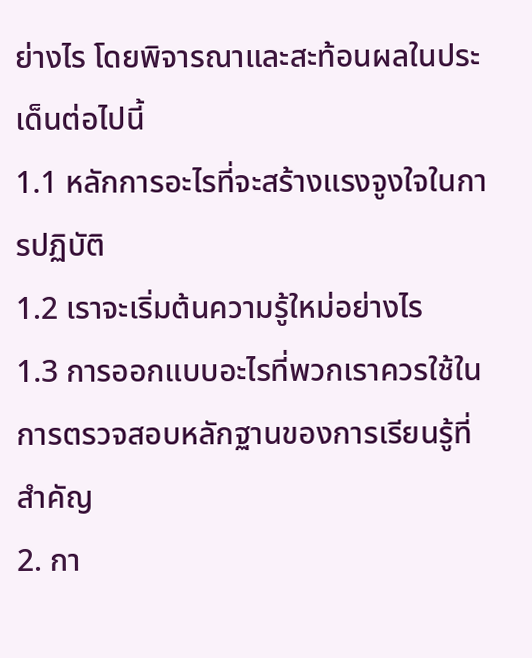ย่างไร โดยพิจารณาและสะท้อนผลในประเด็นต่อไปนี้
1.1 หลักการอะไรที่จะสร้างแรงจูงใจในการปฏิบัติ
1.2 เราจะเริ่มต้นความรู้ใหม่อย่างไร
1.3 การออกแบบอะไรที่พวกเราควรใช้ในการตรวจสอบหลักฐานของการเรียนรู้ที่สำคัญ
2. กา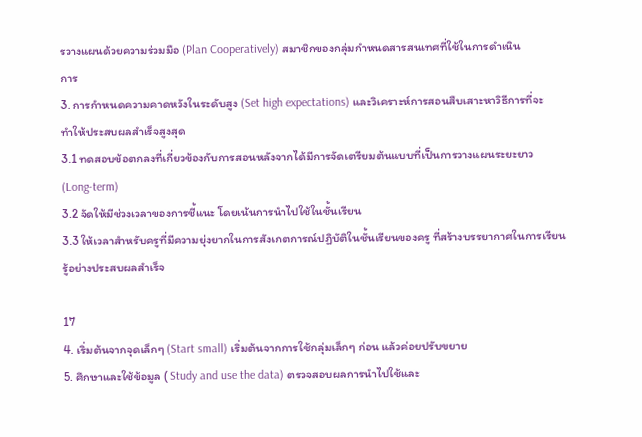รวางแผนด้วยความร่วมมือ (Plan Cooperatively) สมาชิกของกลุ่มกำหนดสารสนเทศที่ใช้ในการดำเนิน
การ
3. การกำหนดความคาดหวังในระดับสูง (Set high expectations) และวิเคราะห์การสอนสืบเสาะหาวิธีการที่จะ
ทำให้ประสบผลสำเร็จสูงสุด
3.1 ทดสอบข้อตกลงที่เกี่ยวข้องกับการสอนหลังจากได้มีการจัดเตรียมต้นแบบที่เป็นการวางแผนระยะยาว
(Long-term)
3.2 จัดให้มีช่วงเวลาของการชี้แนะ โดยเน้นการนำไปใช้ในชั้นเรียน
3.3 ให้เวลาสำหรับครูที่มีความยุ่งยากในการสังเกตการณ์ปฏิบัติในชั้นเรียนของครู ที่สร้างบรรยากาศในการเรียน
รู้อย่างประสบผลสำเร็จ

17
4. เริ่มต้นจากจุดเล็กๆ (Start small) เริ่มต้นจากการใช้กลุ่มเล็กๆ ก่อน แล้วค่อยปรับขยาย
5. ศึกษาและใช้ข้อมูล ( Study and use the data) ตรวจสอบผลการนำไปใช้และ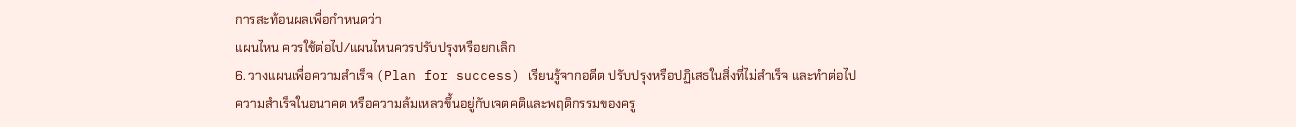การสะท้อนผลเพื่อกำหนดว่า
แผนไหน ควรใช้ต่อไป/แผนไหนควรปรับปรุงหรือยกเลิก
6. วางแผนเพื่อความสำเร็จ (Plan for success) เรียนรู้จากอดีต ปรับปรุงหรือปฏิเสธในสิ่งที่ไม่สำเร็จ และทำต่อไป
ความสำเร็จในอนาคต หรือความล้มเหลวขึ้นอยู่กับเจตคติและพฤติกรรมของครู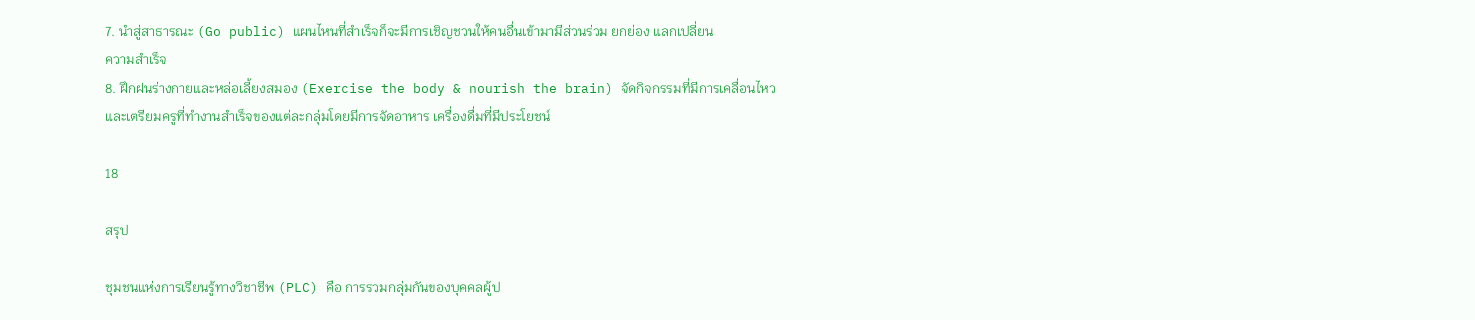7. นำสู่สาธารณะ (Go public) แผนไหนที่สำเร็จก็จะมีการเชิญชวนให้คนอื่นเข้ามามีส่วนร่วม ยกย่อง แลกเปลี่ยน
ความสำเร็จ
8. ฝึกฝนร่างกายและหล่อเลี้ยงสมอง (Exercise the body & nourish the brain) จัดกิจกรรมที่มีการเคลื่อนไหว
และเตรียมครูที่ทำงานสำเร็จของแต่ละกลุ่มโดยมีการจัดอาหาร เครื่องดื่มที่มีประโยชน์

18

สรุป

ชุมชนแห่งการเรียนรู้ทางวิชาชีพ (PLC) คือ การรวมกลุ่มกันของบุคคลผู้ป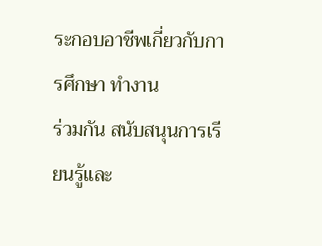ระกอบอาชีพเกี่ยวกับการศึกษา ทำงาน
ร่วมกัน สนับสนุนการเรียนรู้และ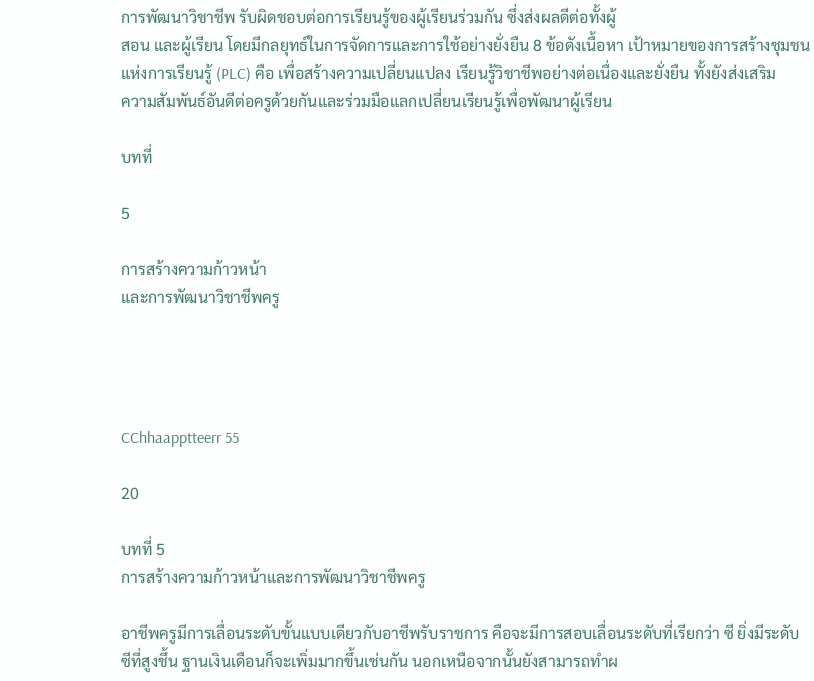การพัฒนาวิชาชีพ รับผิดชอบต่อการเรียนรู้ของผู้เรียนร่วมกัน ซึ่งส่งผลดีต่อทั้งผู้
สอน และผู้เรียน โดยมีกลยุทธ์ในการจัดการและการใช้อย่างยั่งยืน 8 ข้อดังเนื้อหา เป้าหมายของการสร้างชุมชน
แห่งการเรียนรู้ (PLC) คือ เพื่อสร้างความเปลี่ยนแปลง เรียนรู้วิชาชีพอย่างต่อเนื่องและยั่งยืน ทั้งยังส่งเสริม
ความสัมพันธ์อันดีต่อครูด้วยกันและร่วมมือแลกเปลี่ยนเรียนรู้เพื่อพัฒนาผู้เรียน

บทที่

5

การสร้างความก้าวหน้า
และการพัฒนาวิชาชีพครู




CChhaapptteerr 55

20

บทที่ 5
การสร้างความก้าวหน้าและการพัฒนาวิชาชีพครู

อาชีพครูมีการเลื่อนระดับขั้นแบบเดียวกับอาชีพรับราชการ คือจะมีการสอบเลื่อนระดับที่เรียกว่า ซี ยิ่งมีระดับ
ซีที่สูงชึ้น ฐานเงินเดือนก็จะเพิ่มมากขึ้นเช่นกัน นอกเหนือจากนั้นยังสามารถทำผ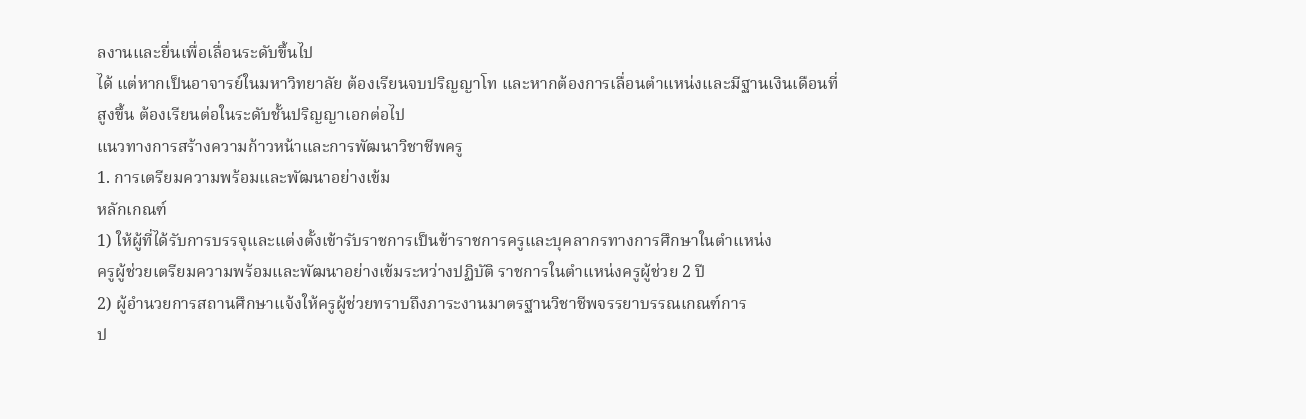ลงานและยื่นเพื่อเลื่อนระดับขึ้นไป
ได้ แต่หากเป็นอาจารย์ในมหาวิทยาลัย ต้องเรียนจบปริญญาโท และหากต้องการเลื่อนตำแหน่งและมีฐานเงินเดือนที่
สูงขึ้น ต้องเรียนต่อในระดับชั้นปริญญาเอกต่อไป
แนวทางการสร้างความก้าวหน้าและการพัฒนาวิชาชีพครู
1. การเตรียมความพร้อมและพัฒนาอย่างเข้ม
หลักเกณฑ์
1) ให้ผู้ที่ได้รับการบรรจุและแต่งตั้งเข้ารับราชการเป็นข้าราชการครูและบุคลากรทางการศึกษาในตำแหน่ง
ครูผู้ช่วยเตรียมความพร้อมและพัฒนาอย่างเข้มระหว่างปฏิบัติ ราชการในตำแหน่งครูผู้ช่วย 2 ปี
2) ผู้อำนวยการสถานศึกษาแจ้งให้ครูผู้ช่วยทราบถึงภาระงานมาตรฐานวิชาชีพจรรยาบรรณเกณฑ์การ
ป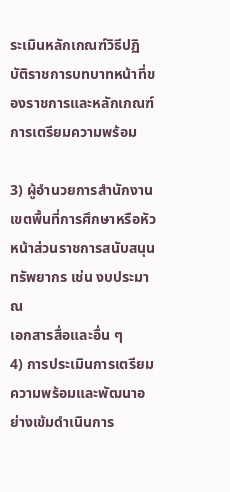ระเมินหลักเกณฑ์วิธีปฏิบัติราชการบทบาทหน้าที่ของราชการและหลักเกณฑ์การเตรียมความพร้อม

3) ผู้อำนวยการสํานักงานเขตพื้นที่การศึกษาหรือหัวหน้าส่วนราชการสนับสนุนทรัพยากร เช่น งบประมาณ
เอกสารสื่อและอื่น ๆ
4) การประเมินการเตรียมความพร้อมและพัฒนาอย่างเข้มดำเนินการ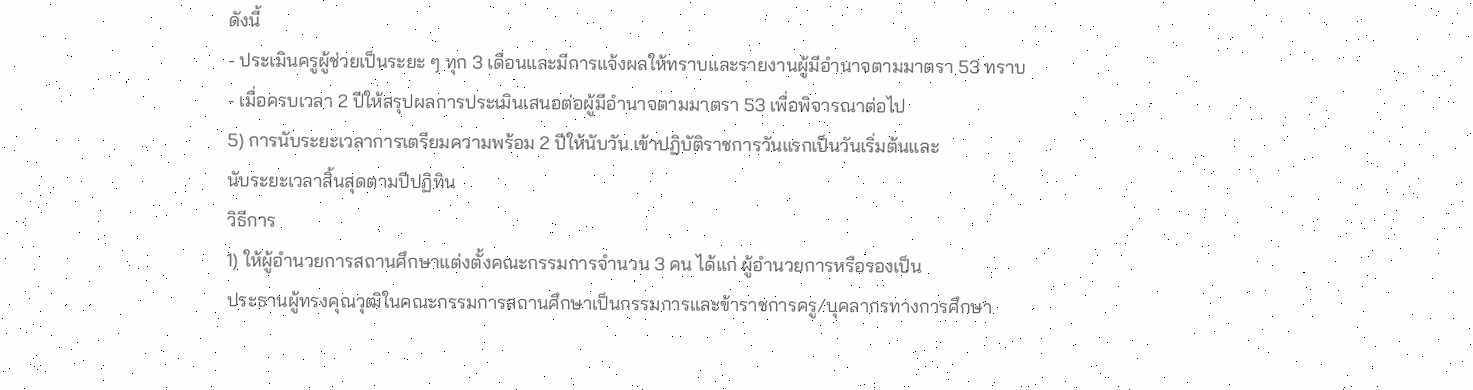ดังนี้
- ประเมินครูผู้ช่วยเป็นระยะ ๆ ทุก 3 เดือนและมีการแจ้งผลให้ทราบและรายงานผู้มีอำนาจตามมาตรา 53 ทราบ
- เมื่อครบเวลา 2 ปีให้สรุปผลการประเมินเสนอต่อผู้มีอำนาจตามมาตรา 53 เพื่อพิจารณาต่อไป
5) การนับระยะเวลาการเตรียมความพร้อม 2 ปีให้นับวัน เข้าปฏิบัติราชการวันแรกเป็นวันเริ่มต้นและ
นับระยะเวลาสิ้นสุดตามปีปฏิทิน
วิธีการ
1) ให้ผู้อำนวยการสถานศึกษาแต่งตั้งคณะกรรมการจำนวน 3 คน ได้แก่ ผู้อำนวยการหรือรองเป็น
ประธานผู้ทรงคุณวุฒิในคณะกรรมการสถานศึกษาเป็นกรรมการและข้าราชการครู/บุคลากรทางการศึกษา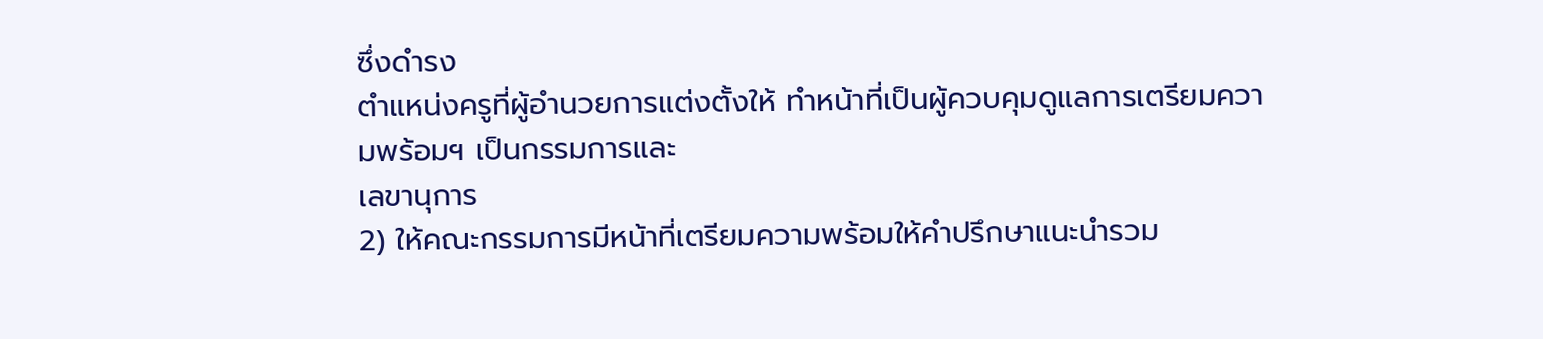ซึ่งดำรง
ตำแหน่งครูที่ผู้อำนวยการแต่งตั้งให้ ทำหน้าที่เป็นผู้ควบคุมดูแลการเตรียมความพร้อมฯ เป็นกรรมการและ
เลขานุการ
2) ให้คณะกรรมการมีหน้าที่เตรียมความพร้อมให้คำปรึกษาแนะนำรวม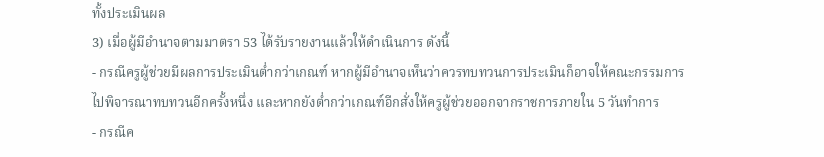ทั้งประเมินผล
3) เมื่อผู้มีอำนาจตามมาตรา 53 ได้รับรายงานแล้วให้ดำเนินการ ดังนี้
- กรณีครูผู้ช่วยมีผลการประเมินต่ำกว่าเกณฑ์ หากผู้มีอำนาจเห็นว่าควรทบทวนการประเมินก็อาจให้คณะกรรมการ
ไปพิจารณาทบทวนอีกครั้งหนึ่ง และหากยังต่ำกว่าเกณฑ์อีกสั่งให้ครูผู้ช่วยออกจากราชการภายใน 5 วันทําการ
- กรณีค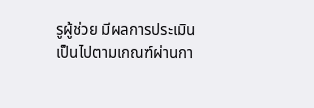รูผู้ช่วย มีผลการประเมินเป็นไปตามเกณฑ์ผ่านกา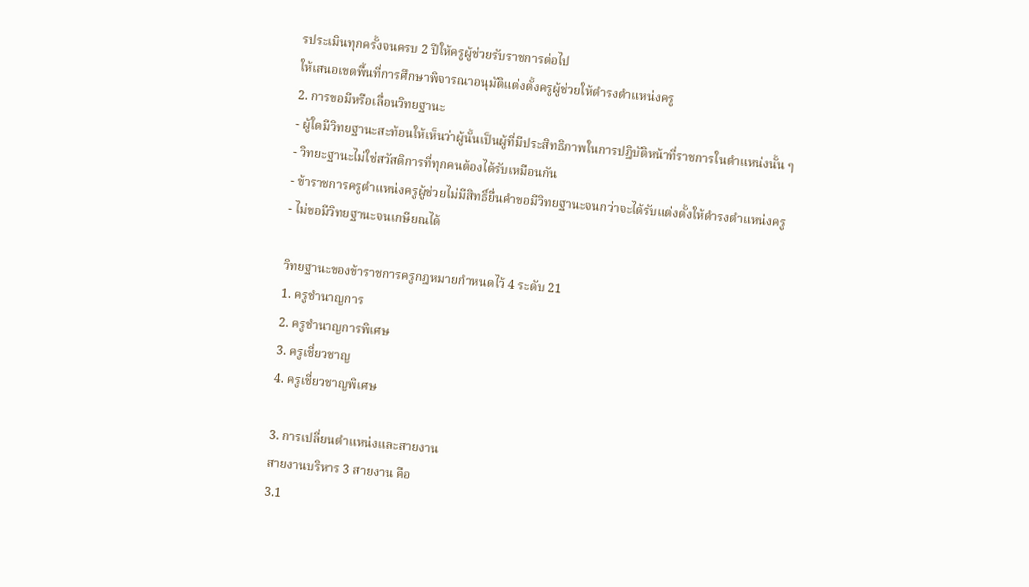รประเมินทุกครั้งจนครบ 2 ปีให้ครูผู้ช่วยรับราชการต่อไป
ให้เสนอเขตพื้นที่การศึกษาพิจารณาอนุมัติแต่งตั้งครูผู้ช่วยให้ดำรงตำแหน่งครู
2. การขอมีหรือเลื่อนวิทยฐานะ
- ผู้ใดมีวิทยฐานะสะท้อนให้เห็นว่าผู้นั้นเป็นผู้ที่มีประสิทธิภาพในการปฎิบัติหน้าที่ราชการในตำแหน่งนั้น ๆ
- วิทยะฐานะไม่ใช่สวัสดิการที่ทุกคนต้องได้รับเหมือนกัน
- ข้าราชการครูตำแหน่งครูผู้ช่วยไม่มีสิทธิ์ยื่นคำขอมีวิทยฐานะจนกว่าจะได้รับแต่งตั้งให้ดำรงตำแหน่งครู
- ไม่ขอมีวิทยฐานะจนเกษียณได้

วิทยฐานะของข้าราชการครูกฎหมายกำหนดไว้ 4 ระดับ 21
1. ครูชำนาญการ
2. ครูชำนาญการพิเศษ
3. ครูเชี่ยวชาญ
4. ครูเชี่ยวชาญพิเศษ

3. การเปลี่ยนตำแหน่งและสายงาน
สายงานบริหาร 3 สายงาน คือ
3.1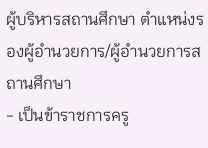ผู้บริหารสถานศึกษา ตำแหน่งรองผู้อำนวยการ/ผู้อำนวยการสถานศึกษา
- เป็นข้าราชการครู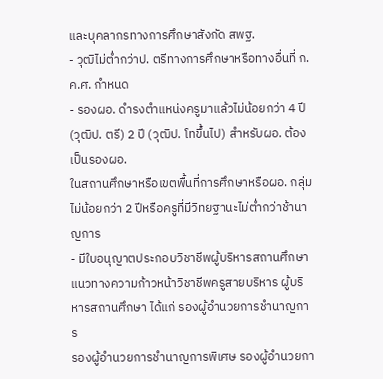และบุคลากรทางการศึกษาสังกัด สพฐ.
- วุฒิไม่ต่ำกว่าป. ตรีทางการศึกษาหรือทางอื่นที่ ก.ค.ศ. กำหนด
- รองผอ. ดำรงตำแหน่งครูมาแล้วไม่น้อยกว่า 4 ปี (วุฒิป. ตรี) 2 ปี (วุฒิป. โทขึ้นไป) สําหรับผอ. ต้องเป็นรองผอ.
ในสถานศึกษาหรือเขตพื้นที่การศึกษาหรือผอ. กลุ่มไม่น้อยกว่า 2 ปีหรือครูที่มีวิทยฐานะไม่ต่ำกว่าช้านาญการ
- มีใบอนุญาตประกอบวิชาชีพผู้บริหารสถานศึกษา
แนวทางความก้าวหน้าวิชาชีพครูสายบริหาร ผู้บริหารสถานศึกษา ได้แก่ รองผู้อำนวยการชำนาญการ
รองผู้อำนวยการชำนาญการพิเศษ รองผู้อำนวยกา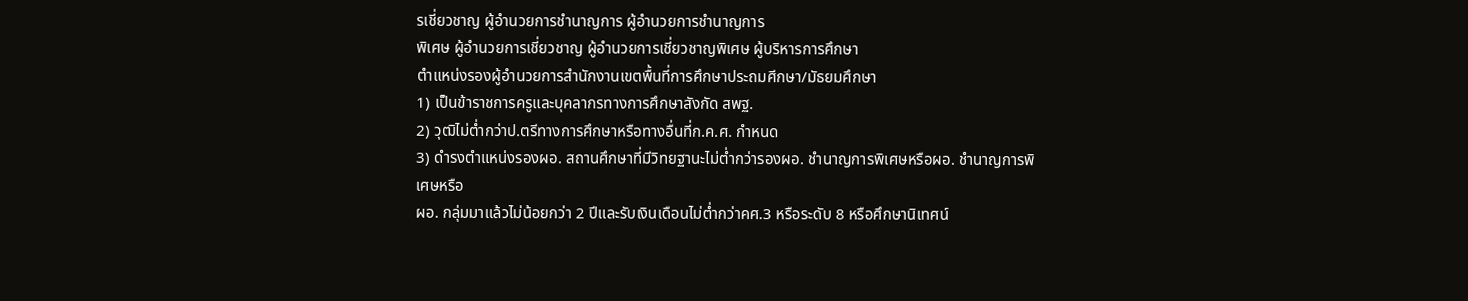รเชี่ยวชาญ ผู้อำนวยการชำนาญการ ผู้อำนวยการชำนาญการ
พิเศษ ผู้อำนวยการเชี่ยวชาญ ผู้อำนวยการเชี่ยวชาญพิเศษ ผู้บริหารการศึกษา
ตำแหน่งรองผู้อำนวยการสำนักงานเขตพื้นที่การศึกษาประถมศีกษา/มัธยมศึกษา
1) เป็นข้าราชการครูและบุคลากรทางการศึกษาสังกัด สพฐ.
2) วุฒิไม่ต่ำกว่าป.ตรีทางการศึกษาหรือทางอื่นที่ก.ค.ศ. กำหนด
3) ดำรงตำแหน่งรองผอ. สถานศึกษาที่มีวิทยฐานะไม่ต่ำกว่ารองผอ. ชำนาญการพิเศษหรือผอ. ชำนาญการพิเศษหรือ
ผอ. กลุ่มมาแล้วไม่น้อยกว่า 2 ปีและรับเงินเดือนไม่ต่ำกว่าคศ.3 หรือระดับ 8 หรือศึกษานิเทศน์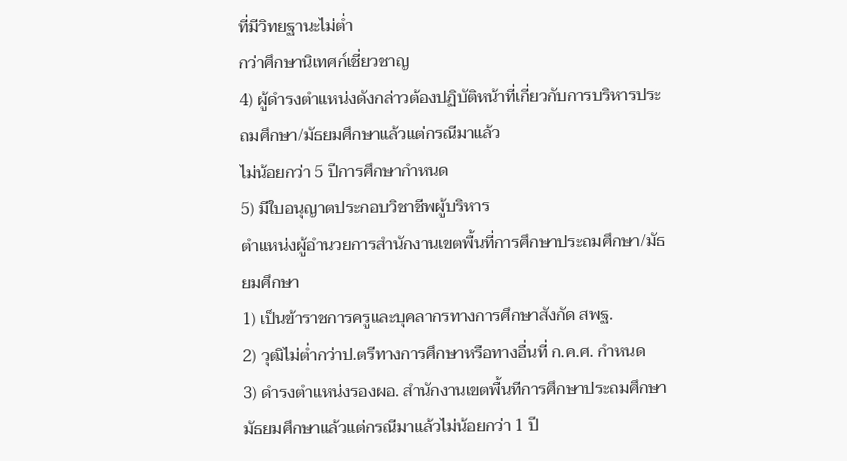ที่มีวิทยฐานะไม่ต่ำ
กว่าศึกษานิเทศก์เชี่ยวชาญ
4) ผู้ดำรงตำแหน่งดังกล่าวต้องปฏิบัติหน้าที่เกี่ยวกับการบริหารประถมศึกษา/มัธยมศึกษาแล้วแต่กรณีมาแล้ว
ไม่น้อยกว่า 5 ปีการศึกษากําหนด
5) มีใบอนุญาตประกอบวิชาชีพผู้บริหาร
ตำแหน่งผู้อำนวยการสำนักงานเขตพื้นที่การศึกษาประถมศึกษา/มัธยมศึกษา
1) เป็นข้าราชการครูและบุคลากรทางการศึกษาสังกัด สพฐ.
2) วุฒิไม่ต่ำกว่าป.ตรีทางการศึกษาหรือทางอื่นที่ ก.ค.ศ. กำหนด
3) ดำรงตำแหน่งรองผอ. สํานักงานเขตพื้นทีการศึกษาประถมศึกษามัธยมศึกษาแล้วแต่กรณีมาแล้วไม่น้อยกว่า 1 ปี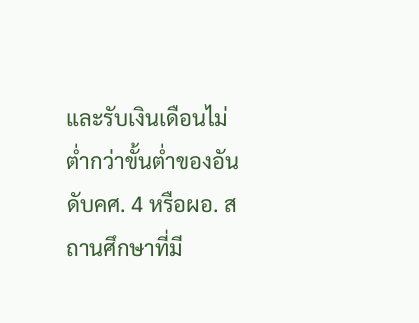และรับเงินเดือนไม่ต่ำกว่าขั้นต่ำของอันดับคศ. 4 หรือผอ. สถานศึกษาที่มี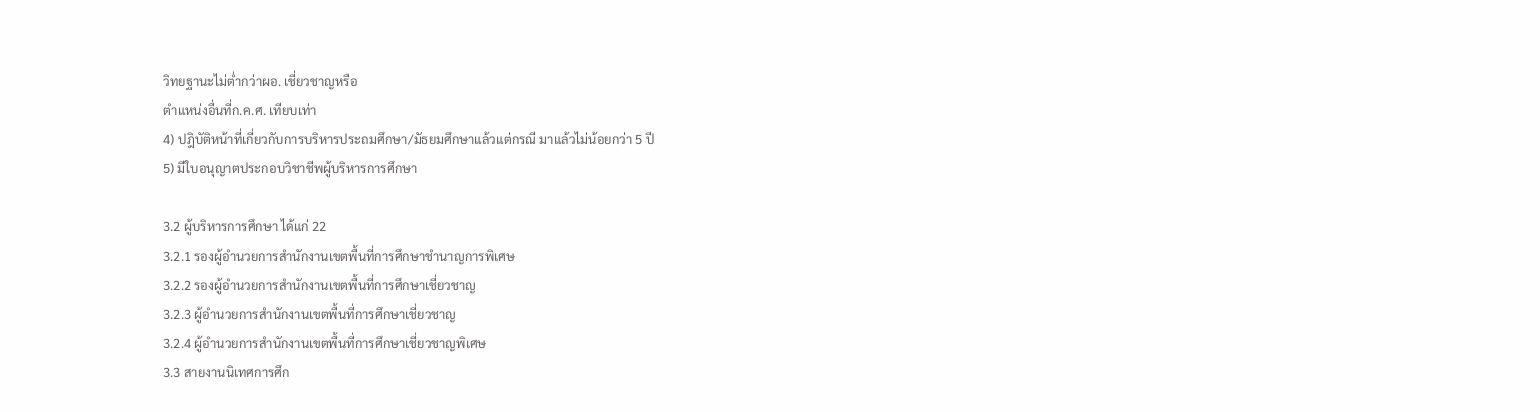วิทยฐานะไม่ต่ำกว่าผอ. เชี่ยวชาญหรือ
ตำแหน่งอื่นที่ก.ค.ศ. เทียบเท่า
4) ปฎิบัติหน้าที่เกี่ยวกับการบริหารประถมศึกษา/มัธยมศึกษาแล้วแต่กรณี มาแล้วไม่น้อยกว่า 5 ปี
5) มีใบอนุญาตประกอบวิชาชีพผู้บริหารการศึกษา

3.2 ผู้บริหารการศึกษา ได้แก่ 22
3.2.1 รองผู้อำนวยการสำนักงานเขตพื้นที่การศึกษาชำนาญการพิเศษ
3.2.2 รองผู้อำนวยการสำนักงานเขตพื้นที่การศึกษาเชี่ยวชาญ
3.2.3 ผู้อำนวยการสำนักงานเขตพื้นที่การศึกษาเชี่ยวชาญ
3.2.4 ผู้อำนวยการสำนักงานเขตพื้นที่การศึกษาเชี่ยวชาญพิเศษ
3.3 สายงานนิเทศการศึก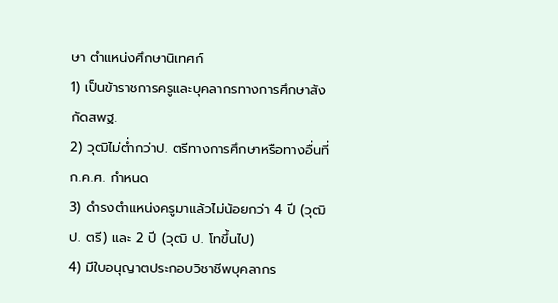ษา ตำแหน่งศึกษานิเทศก์
1) เป็นข้าราชการครูและบุคลากรทางการศึกษาสังกัดสพฐ.
2) วุฒิไม่ต่ำกว่าป. ตรีทางการศึกษาหรือทางอื่นที่ก.ค.ศ. กำหนด
3) ดำรงตำแหน่งครูมาแล้วไม่น้อยกว่า 4 ปี (วุฒิป. ตรี) และ 2 ปี (วุฒิ ป. โทขึ้นไป)
4) มีใบอนุญาตประกอบวิชาชีพบุคลากร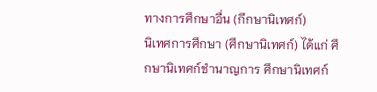ทางการศึกษาอื่น (กึกษานิเทศก์)
นิเทศการศึกษา (ศึกษานิเทศก์) ได้แก่ ศึกษานิเทศก์ชำนาญการ ศึกษานิเทศก์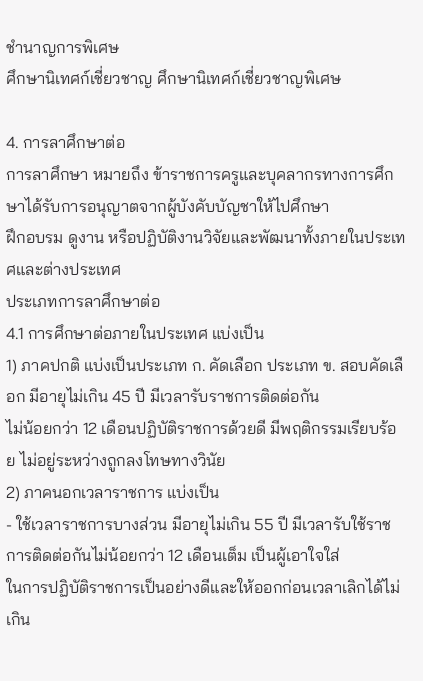ชำนาญการพิเศษ
ศึกษานิเทศก์เชี่ยวชาญ ศึกษานิเทศก์เชี่ยวชาญพิเศษ

4. การลาศึกษาต่อ
การลาศึกษา หมายถึง ข้าราชการครูและบุคลากรทางการศึกษาได้รับการอนุญาตจากผู้บังคับบัญชาให้ไปศึกษา
ฝึกอบรม ดูงาน หรือปฏิบัติงานวิจัยและพัฒนาทั้งภายในประเทศและต่างประเทศ
ประเภทการลาศึกษาต่อ
4.1 การศึกษาต่อภายในประเทศ แบ่งเป็น
1) ภาคปกติ แบ่งเป็นประเภท ก. คัดเลือก ประเภท ข. สอบคัดเลือก มีอายุไม่เกิน 45 ปี มีเวลารับราชการติดต่อกัน
ไม่น้อยกว่า 12 เดือนปฏิบัติราชการด้วยดี มีพฤติกรรมเรียบร้อย ไม่อยู่ระหว่างถูกลงโทษทางวินัย
2) ภาคนอกเวลาราชการ แบ่งเป็น
- ใช้เวลาราชการบางส่วน มีอายุไม่เกิน 55 ปี มีเวลารับใช้ราชการติดต่อกันไม่น้อยกว่า 12 เดือนเต็ม เป็นผู้เอาใจใส่
ในการปฏิบัติราชการเป็นอย่างดีและให้ออกก่อนเวลาเลิกได้ไม่เกิน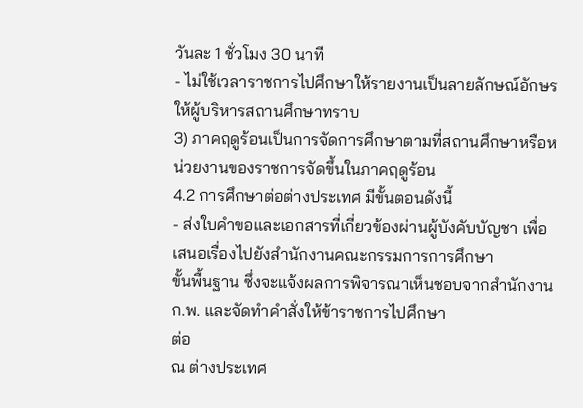วันละ 1 ชั่วโมง 30 นาที
- ไม่ใช้เวลาราชการไปศึกษาให้รายงานเป็นลายลักษณ์อักษรให้ผู้บริหารสถานศึกษาทราบ
3) ภาคฤดูร้อนเป็นการจัดการศึกษาตามที่สถานศึกษาหรือหน่วยงานของราชการจัดขึ้นในภาคฤดูร้อน
4.2 การศึกษาต่อต่างประเทศ มีขั้นตอนดังนี้
- ส่งใบคำขอและเอกสารที่เกี่ยวข้องผ่านผู้บังคับบัญชา เพื่อเสนอเรื่องไปยังสำนักงานคณะกรรมการการศึกษา
ขั้นพื้นฐาน ซึ่งจะแจ้งผลการพิจารณาเห็นชอบจากสำนักงาน ก.พ. และจัดทำคำสั่งให้ข้าราชการไปศึกษา
ต่อ
ณ ต่างประเทศ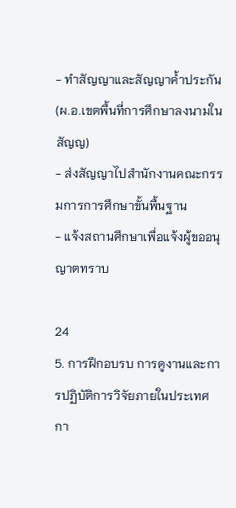- ทำสัญญาและสัญญาค้ำประกัน (ผ.อ.เขตพื้นที่การศึกษาลงนามในสัญญ)
- ส่งสัญญาไปสำนักงานคณะกรรมการการศึกษาขั้นพื้นฐาน
- แจ้งสถานศึกษาเพื่อแจ้งผู้ขออนุญาตทราบ

24
5. การฝึกอบรบ การดูงานและการปฏิบัติการวิจัยภายในประเทศ
กา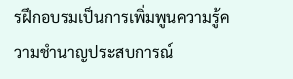รฝึกอบรมเป็นการเพิ่มพูนความรู้ความชำนาญประสบการณ์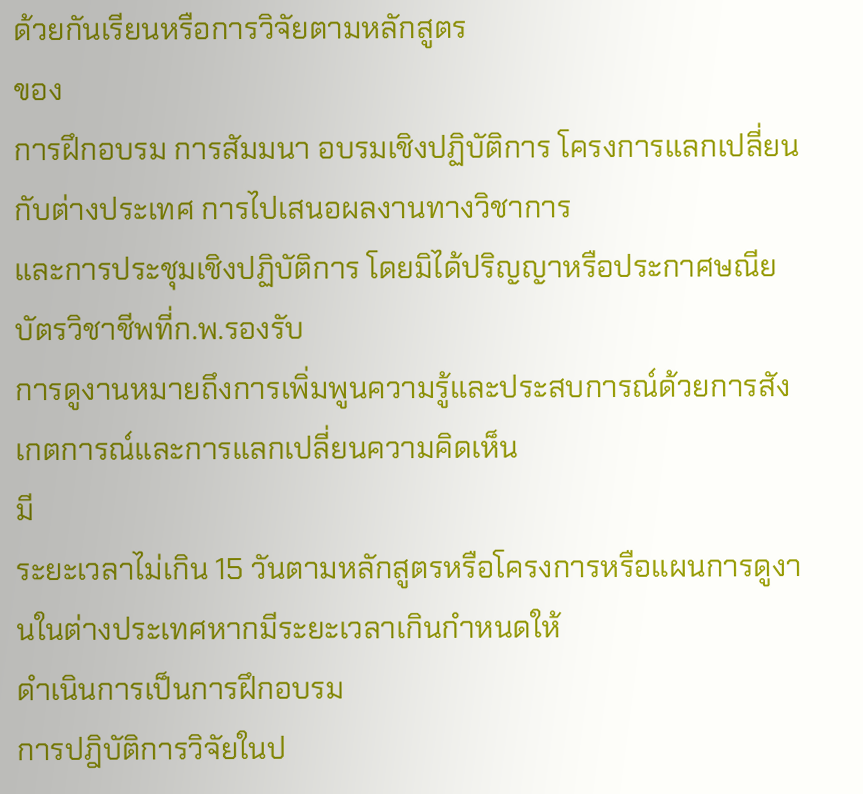ด้วยกันเรียนหรือการวิจัยตามหลักสูตร
ของ
การฝึกอบรม การสัมมนา อบรมเชิงปฏิบัติการ โครงการแลกเปลี่ยนกับต่างประเทศ การไปเสนอผลงานทางวิชาการ
และการประชุมเชิงปฏิบัติการ โดยมิได้ปริญญาหรือประกาศษณียบัตรวิชาชีพที่ก.พ.รองรับ
การดูงานหมายถึงการเพิ่มพูนความรู้และประสบการณ์ด้วยการสังเกตการณ์และการแลกเปลี่ยนความคิดเห็น
มี
ระยะเวลาไม่เกิน 15 วันตามหลักสูตรหรือโครงการหรือแผนการดูงานในต่างประเทศหากมีระยะเวลาเกินกำหนดให้
ดำเนินการเป็นการฝึกอบรม
การปฎิบัติการวิจัยในป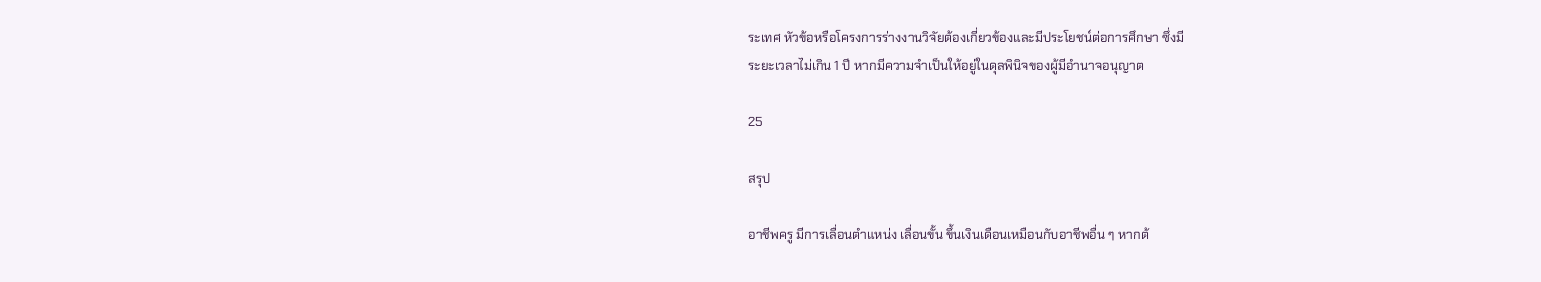ระเทศ หัวข้อหรือโครงการร่างงานวิจัยต้องเกี่ยวข้องและมีประโยชน์ต่อการศึกษา ซึ่งมี
ระยะเวลาไม่เกิน 1 ปี หากมีความจำเป็นให้อยู่ในดุลพินิจของผู้มีอำนาจอนุญาต

25

สรุป

อาชีพครู มีการเลื่อนตำแหน่ง เลื่อนขั้น ขึ้นเงินเดือนเหมือนกับอาชีพอื่น ๆ หากต้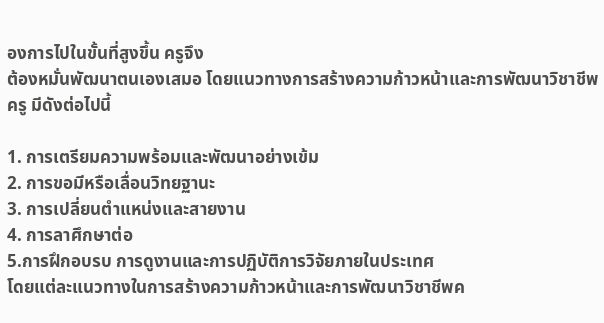องการไปในขั้นที่สูงขึ้น ครูจึง
ต้องหมั่นพัฒนาตนเองเสมอ โดยแนวทางการสร้างความก้าวหน้าและการพัฒนาวิชาชีพครู มีดังต่อไปนี้

1. การเตรียมความพร้อมและพัฒนาอย่างเข้ม
2. การขอมีหรือเลื่อนวิทยฐานะ
3. การเปลี่ยนตำแหน่งและสายงาน
4. การลาศึกษาต่อ
5.การฝึกอบรบ การดูงานและการปฏิบัติการวิจัยภายในประเทศ
โดยแต่ละแนวทางในการสร้างความก้าวหน้าและการพัฒนาวิชาชีพค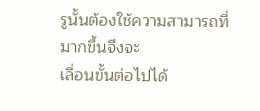รูนั้นต้องใช้ความสามารถที่มากขึ้นจึงจะ
เลื่อนขั้นต่อไปได้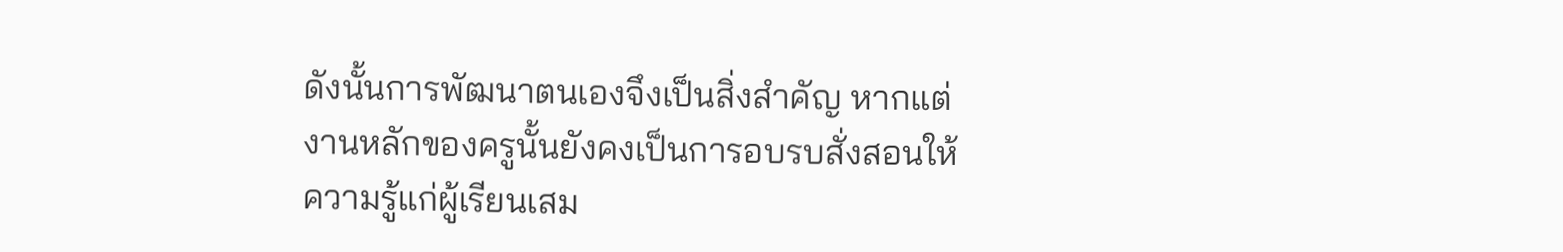ดังนั้นการพัฒนาตนเองจึงเป็นสิ่งสำคัญ หากแต่งานหลักของครูนั้นยังคงเป็นการอบรบสั่งสอนให้
ความรู้แก่ผู้เรียนเสม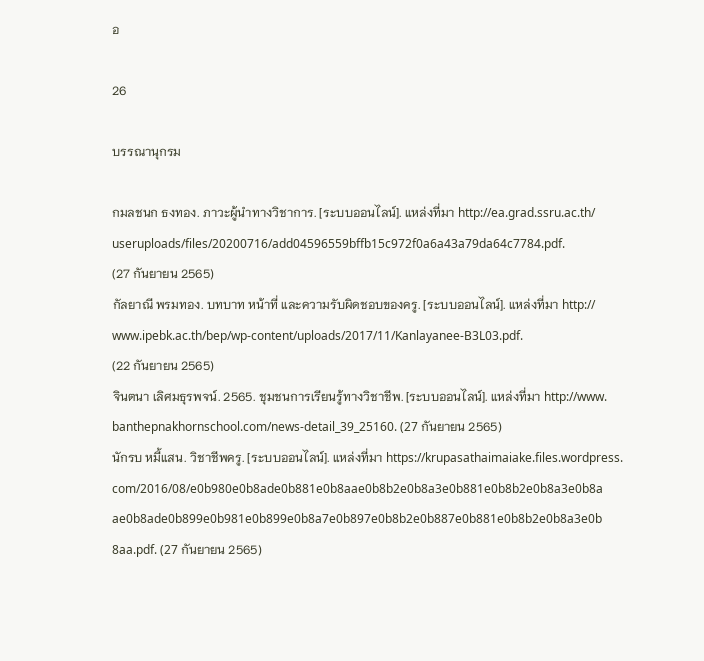อ

26

บรรณานุกรม

กมลชนก ธงทอง. ภาวะผู้นำทางวิชาการ. [ระบบออนไลน์]. แหล่งที่มา http://ea.grad.ssru.ac.th/
useruploads/files/20200716/add04596559bffb15c972f0a6a43a79da64c7784.pdf.
(27 กันยายน 2565)
กัลยาณี พรมทอง. บทบาท หน้าที่ และความรับผิดชอบของครู. [ระบบออนไลน์]. แหล่งที่มา http://
www.ipebk.ac.th/bep/wp-content/uploads/2017/11/Kanlayanee-B3L03.pdf.
(22 กันยายน 2565)
จินตนา เลิศมธุรพจน์. 2565. ชุมชนการเรียนรู้ทางวิชาชีพ. [ระบบออนไลน์]. แหล่งที่มา http://www.
banthepnakhornschool.com/news-detail_39_25160. (27 กันยายน 2565)
นักรบ หมี้แสน. วิชาชีพครู. [ระบบออนไลน์]. แหล่งที่มา https://krupasathaimaiake.files.wordpress.
com/2016/08/e0b980e0b8ade0b881e0b8aae0b8b2e0b8a3e0b881e0b8b2e0b8a3e0b8a
ae0b8ade0b899e0b981e0b899e0b8a7e0b897e0b8b2e0b887e0b881e0b8b2e0b8a3e0b
8aa.pdf. (27 กันยายน 2565)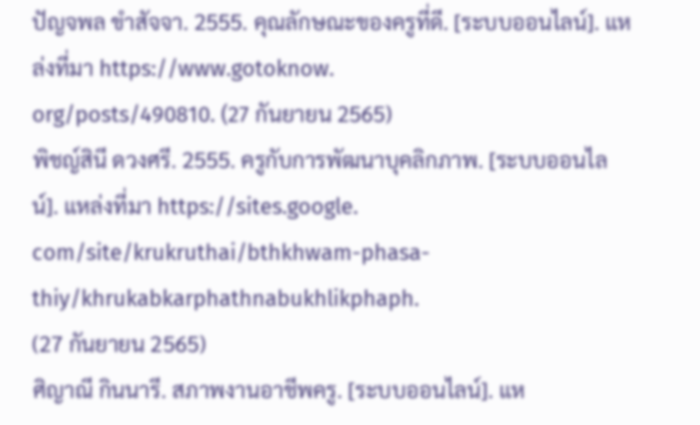ปัญจพล ขำสัจจา. 2555. คุณลักษณะของครูที่ดี. [ระบบออนไลน์]. แหล่งที่มา https://www.gotoknow.
org/posts/490810. (27 กันยายน 2565)
พิชญ์สินี ดวงศรี. 2555. ครูกับการพัฒนาบุคลิกภาพ. [ระบบออนไลน์]. แหล่งที่มา https://sites.google.
com/site/krukruthai/bthkhwam-phasa-thiy/khrukabkarphathnabukhlikphaph.
(27 กันยายน 2565)
ศิญาณี กินนารี. สภาพงานอาชีพครู. [ระบบออนไลน์]. แห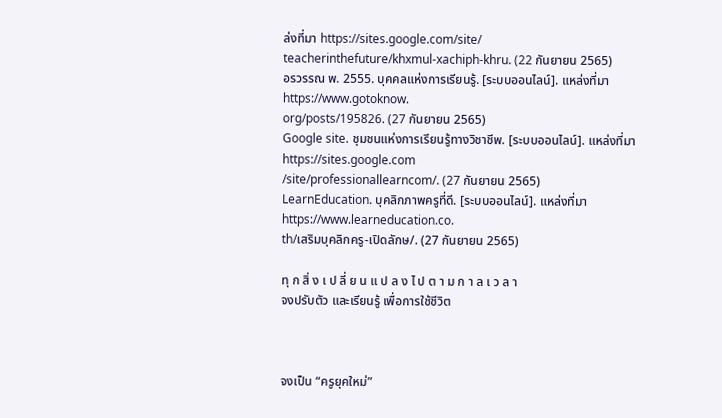ล่งที่มา https://sites.google.com/site/
teacherinthefuture/khxmul-xachiph-khru. (22 กันยายน 2565)
อรวรรณ พ. 2555. บุคคลแห่งการเรียนรู้. [ระบบออนไลน์]. แหล่งที่มา https://www.gotoknow.
org/posts/195826. (27 กันยายน 2565)
Google site. ชุมชนแห่งการเรียนรู้ทางวิชาชีพ. [ระบบออนไลน์]. แหล่งที่มา https://sites.google.com
/site/professionallearncom/. (27 กันยายน 2565)
LearnEducation. บุคลิกภาพครูที่ดี. [ระบบออนไลน์]. แหล่งที่มา https://www.learneducation.co.
th/เสริมบุคลิกครู-เปิดลักษ/. (27 กันยายน 2565)

ทุ ก สิ่ ง เ ป ลี่ ย น แ ป ล ง ไ ป ต า ม ก า ล เ ว ล า
จงปรับตัว และเรียนรู้ เพื่อการใช้ชีวิต



จงเป็น “ครูยุคใหม่”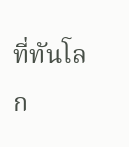ที่ทันโลก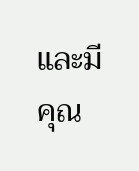และมีคุณ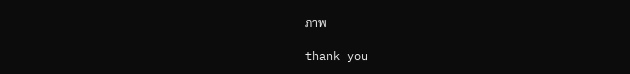ภาพ

thank you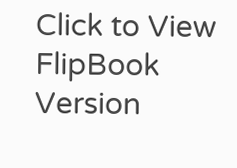Click to View FlipBook Version